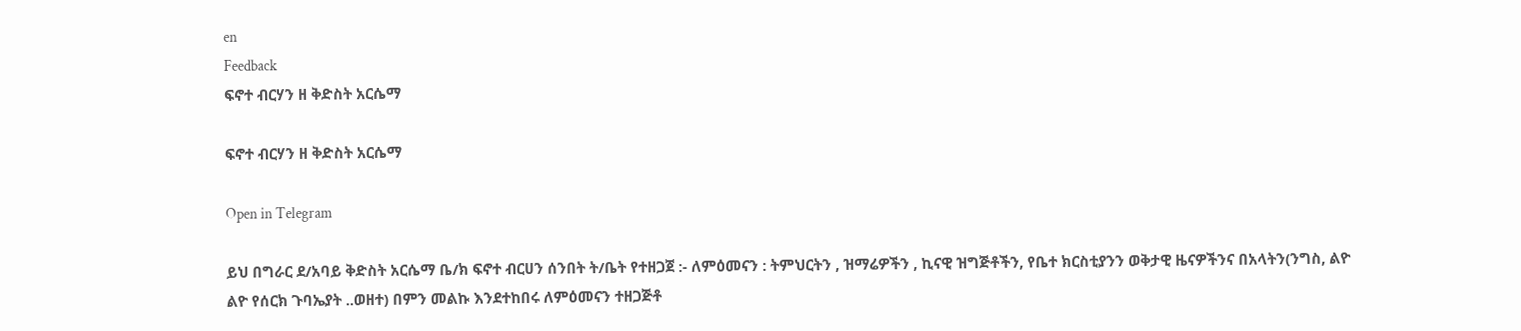en
Feedback
ፍኖተ ብርሃን ዘ ቅድስት አርሴማ

ፍኖተ ብርሃን ዘ ቅድስት አርሴማ

Open in Telegram

ይህ በግራር ደ/አባይ ቅድስት አርሴማ ቤ/ክ ፍኖተ ብርሀን ሰንበት ት/ቤት የተዘጋጀ :- ለምዕመናን : ትምህርትን , ዝማሬዎችን , ኪናዊ ዝግጅቶችን, የቤተ ክርስቲያንን ወቅታዊ ዜናዎችንና በአላትን(ንግስ, ልዮ ልዮ የሰርክ ጉባኤያት ..ወዘተ) በምን መልኩ እንደተከበሩ ለምዕመናን ተዘጋጅቶ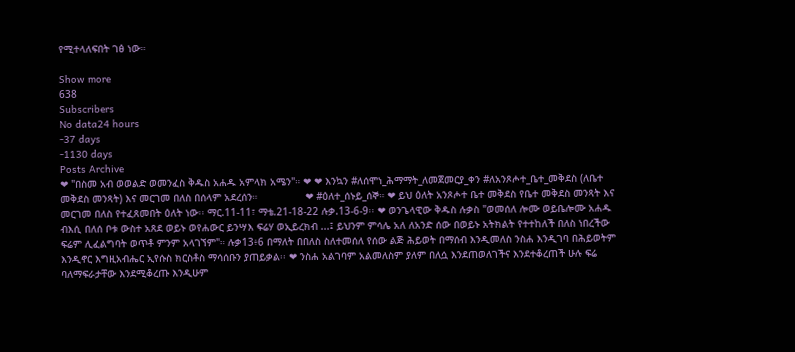የሚተላለፍበት ገፅ ነው።

Show more
638
Subscribers
No data24 hours
-37 days
-1130 days
Posts Archive
❤ "በስመ አብ ወወልድ ወመንፈስ ቅዱስ አሐዱ አምላክ አሜን"። ❤ ❤ እንኳን #ለሰሞነ_ሕማማት_ለመጀመርያ_ቀን #ለአንጾሖተ_ቤተ_መቅደስ (ለቤተ መቅደስ መንጻት) እና መርገመ በለስ በሰላም አደረሰን።                ❤ #ዕለተ_ሰኑይ_ሰኞ። ❤ ይህ ዕለት አንጾሖተ ቤተ መቅደስ የቤተ መቅደስ መንጻት እና መርገመ በለስ የተፈጸመበት ዕለት ነው፡፡ ማር.11-11፣ ማቴ.21-18-22 ሉቃ.13-6-9፡፡ ❤ ወንጌላዊው ቅዱስ ሉቃስ "ወመሰለ ሎሙ ወይቤሎሙ አሐዱ ብእሲ በለሰ ቦቱ ውስተ አጸደ ወይኑ ወየሐውር ይንሣእ ፍሬሃ ወኢይረክብ ...፤ ይህንም ምሳሌ አለ ለአንድ ሰው በወይኑ አትክልት የተተከለች በለስ ነበረችው ፍሬም ሊፈልግባት ወጥቶ ምንም አላገኘም"። ሉቃ13፥6 በማለት በበለስ ስለተመሰለ የሰው ልጅ ሕይወት በማሰብ እንዲመለስ ንስሐ እንዲገባ በሕይወትም እንዲኖር እግዚአብሔር ኢየሱስ ክርስቶስ ማሳሰቡን ያጠይቃል፡፡ ❤ ንስሐ አልገባም አልመለስም ያለም በለሷ እንደጠወለገችና እንደተቆረጠች ሁሉ ፍሬ ባለማፍራታቸው እንደሚቆረጡ እንዲሁም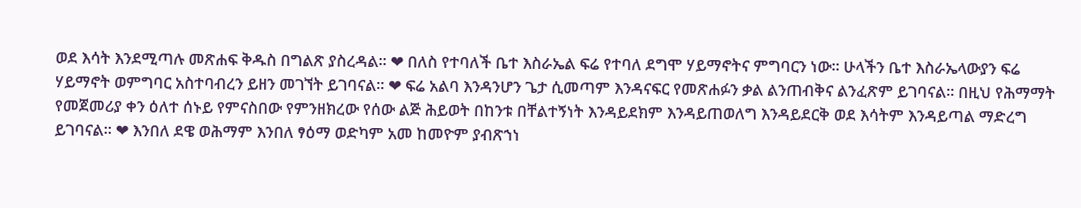ወደ እሳት እንደሚጣሉ መጽሐፍ ቅዱስ በግልጽ ያስረዳል፡፡ ❤ በለስ የተባለች ቤተ እስራኤል ፍሬ የተባለ ደግሞ ሃይማኖትና ምግባርን ነው፡፡ ሁላችን ቤተ እስራኤላውያን ፍሬ ሃይማኖት ወምግባር አስተባብረን ይዘን መገኘት ይገባናል፡፡ ❤ ፍሬ አልባ እንዳንሆን ጌታ ሲመጣም እንዳናፍር የመጽሐፉን ቃል ልንጠብቅና ልንፈጽም ይገባናል፡፡ በዚህ የሕማማት የመጀመሪያ ቀን ዕለተ ሰኑይ የምናስበው የምንዘክረው የሰው ልጅ ሕይወት በከንቱ በቸልተኝነት እንዳይደክም እንዳይጠወለግ እንዳይደርቅ ወደ እሳትም እንዳይጣል ማድረግ ይገባናል፡፡ ❤ እንበለ ደዌ ወሕማም እንበለ ፃዕማ ወድካም አመ ከመዮም ያብጽኀነ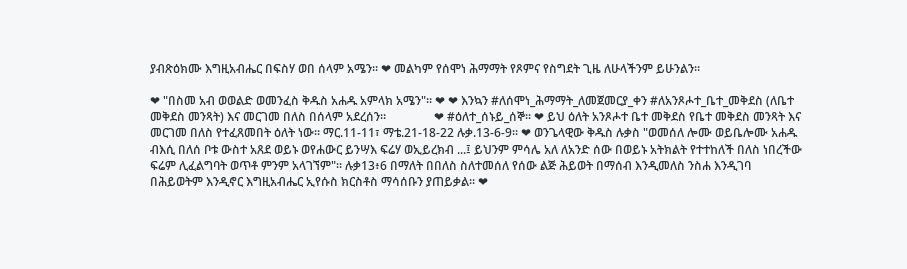ያብጽዕክሙ እግዚአብሔር በፍስሃ ወበ ሰላም አሜን። ❤ መልካም የሰሞነ ሕማማት የጾምና የስግደት ጊዜ ለሁላችንም ይሁንልን።

❤ "በስመ አብ ወወልድ ወመንፈስ ቅዱስ አሐዱ አምላክ አሜን"። ❤ ❤ እንኳን #ለሰሞነ_ሕማማት_ለመጀመርያ_ቀን #ለአንጾሖተ_ቤተ_መቅደስ (ለቤተ መቅደስ መንጻት) እና መርገመ በለስ በሰላም አደረሰን።                ❤ #ዕለተ_ሰኑይ_ሰኞ። ❤ ይህ ዕለት አንጾሖተ ቤተ መቅደስ የቤተ መቅደስ መንጻት እና መርገመ በለስ የተፈጸመበት ዕለት ነው፡፡ ማር.11-11፣ ማቴ.21-18-22 ሉቃ.13-6-9፡፡ ❤ ወንጌላዊው ቅዱስ ሉቃስ "ወመሰለ ሎሙ ወይቤሎሙ አሐዱ ብእሲ በለሰ ቦቱ ውስተ አጸደ ወይኑ ወየሐውር ይንሣእ ፍሬሃ ወኢይረክብ ...፤ ይህንም ምሳሌ አለ ለአንድ ሰው በወይኑ አትክልት የተተከለች በለስ ነበረችው ፍሬም ሊፈልግባት ወጥቶ ምንም አላገኘም"። ሉቃ13፥6 በማለት በበለስ ስለተመሰለ የሰው ልጅ ሕይወት በማሰብ እንዲመለስ ንስሐ እንዲገባ በሕይወትም እንዲኖር እግዚአብሔር ኢየሱስ ክርስቶስ ማሳሰቡን ያጠይቃል፡፡ ❤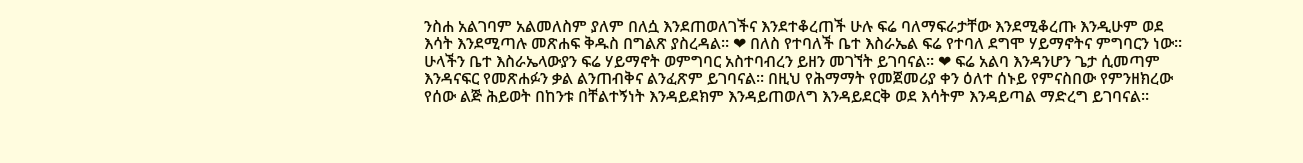ንስሐ አልገባም አልመለስም ያለም በለሷ እንደጠወለገችና እንደተቆረጠች ሁሉ ፍሬ ባለማፍራታቸው እንደሚቆረጡ እንዲሁም ወደ እሳት እንደሚጣሉ መጽሐፍ ቅዱስ በግልጽ ያስረዳል፡፡ ❤ በለስ የተባለች ቤተ እስራኤል ፍሬ የተባለ ደግሞ ሃይማኖትና ምግባርን ነው፡፡ ሁላችን ቤተ እስራኤላውያን ፍሬ ሃይማኖት ወምግባር አስተባብረን ይዘን መገኘት ይገባናል፡፡ ❤ ፍሬ አልባ እንዳንሆን ጌታ ሲመጣም እንዳናፍር የመጽሐፉን ቃል ልንጠብቅና ልንፈጽም ይገባናል፡፡ በዚህ የሕማማት የመጀመሪያ ቀን ዕለተ ሰኑይ የምናስበው የምንዘክረው የሰው ልጅ ሕይወት በከንቱ በቸልተኝነት እንዳይደክም እንዳይጠወለግ እንዳይደርቅ ወደ እሳትም እንዳይጣል ማድረግ ይገባናል፡፡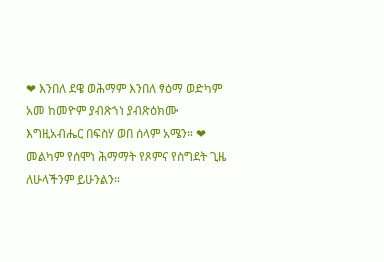❤ እንበለ ደዌ ወሕማም እንበለ ፃዕማ ወድካም አመ ከመዮም ያብጽኀነ ያብጽዕክሙ እግዚአብሔር በፍስሃ ወበ ሰላም አሜን። ❤ መልካም የሰሞነ ሕማማት የጾምና የስግደት ጊዜ ለሁላችንም ይሁንልን።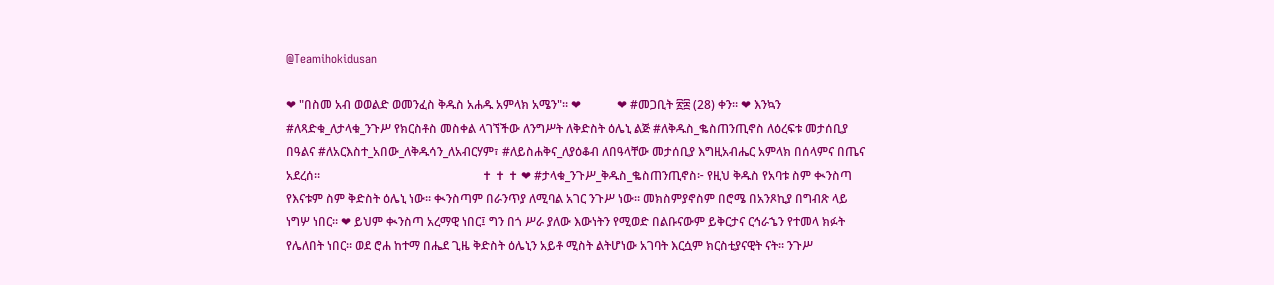@Teamihokidusan

❤ "በስመ አብ ወወልድ ወመንፈስ ቅዱስ አሐዱ አምላክ አሜን"። ❤            ❤ #መጋቢት ፳፰ (28) ቀን። ❤ እንኳን #ለጻድቁ_ለታላቁ_ንጉሥ የክርስቶስ መስቀል ላገኘችው ለንግሥት ለቅድስት ዕሌኒ ልጅ #ለቅዱስ_ቈስጠንጢኖስ ለዕረፍቱ መታሰቢያ በዓልና #ለአርእስተ_አበው_ለቅዱሳን_ለአብርሃም፣ #ለይስሐቅና_ለያዕቆብ ለበዓላቸው መታሰቢያ እግዚአብሔር አምላክ በሰላምና በጤና አደረሰ።                                                      ✝ ✝ ✝ ❤ #ታላቁ_ንጉሥ_ቅዱስ_ቈስጠንጢኖስ፦ የዚህ ቅዱስ የአባቱ ስም ቊንስጣ የእናቱም ስም ቅድስት ዕሌኒ ነው። ቊንስጣም በራንጥያ ለሚባል አገር ንጉሥ ነው። መክስምያኖስም በሮሜ በአንጾኪያ በግብጽ ላይ ነግሦ ነበር። ❤ ይህም ቊንስጣ አረማዊ ነበር፤ ግን በጎ ሥራ ያለው እውነትን የሚወድ በልቡናውም ይቅርታና ርኅራኄን የተመላ ክፉት የሌለበት ነበር። ወደ ሮሐ ከተማ በሔደ ጊዜ ቅድስት ዕሌኒን አይቶ ሚስት ልትሆነው አገባት እርሷም ክርስቲያናዊት ናት። ንጉሥ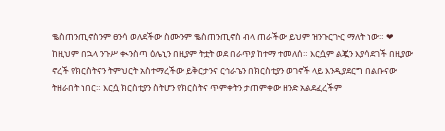ቈስጠንጢኖስንም ፀንሳ ወለደችው ስሙንም ቈስጠንጢኖስ ብላ ጠራችው ይህም ዝንጉርጒር ማለት ነው። ❤ ከዚህም በኋላ ንጉሥ ቊንስጣ ዕሌኒን በዚያም ትቷት ወደ በራጥያ ከተማ ተመለሰ። እርሷም ልጇን እያሳደገች በዚያው ኖረች የክርስትናን ትምህርት አስተማረችው ይቅርታንና ርኅራኄን በክርስቲያን ወገኖች ላይ እንዲያደርግ በልቡናው ትዘራበት ነበር። እርሷ ክርስቲያን ስትሆን የክርስትና ጥምቀትን ታጠምቀው ዘንድ አልደፈረችም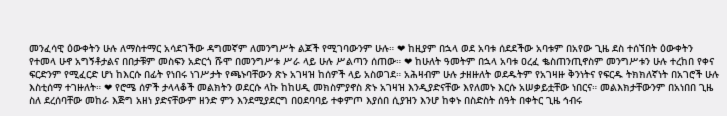መንፈሳዊ ዕውቀትን ሁሉ ለማስተማር አሳደገችው ዳግመኛም ለመንግሥት ልጆች የሚገባውንም ሁሉ። ❤ ከዚያም በኋላ ወደ አባቱ ሰደደችው አባቱም በአየው ጊዜ ደስ ተሰኘበት ዕውቀትን የተመላ ሁኖ አግኝቶታልና በበታቹም መስፍን አድርጎ ሹሞ በመንግሥቱ ሥራ ላይ ሁሉ ሥልጣን ሰጠው። ❤ ከሁለት ዓመትም በኋላ አባቱ ዐረፈ ቈስጠንጢኖስም መንግሥቱን ሁሉ ተረከበ የቀና ፍርድንም የሚፈርድ ሆነ ከእርሱ በፊት የነበሩ ነገሥታት የጫኑባቸውን ጽኑ አገዛዝ ከሰዎች ላይ አስወገደ። አሕዛብም ሁሉ ታዘዙለት ወደዱትም የአገዛዙ ቅንነትና የፍርዱ ትክክለኛነት በአገሮች ሁሉ እስቲሰማ ተገዙለት። ❤ የሮሜ ሰዎች ታላላቆች መልክትን ወደርሱ ላኩ ከከሀዲ መክስምያኖስ ጽኑ አገዛዝ እንዲያድናቸው እየለመኑ እርሱ አሠቃይቷቸው ነበርና። መልእክታቸውንም በአነበበ ጊዜ ስለ ደረሰባቸው መከራ እጅግ አዘነ ያድናቸውም ዘንድ ምን እንደሚያደርግ በዐደባባይ ተቀምጦ እያሰበ ሲያዝን እንሆ ከቀኑ በስድስት ሰዓት በቀትር ጊዜ ኅብሩ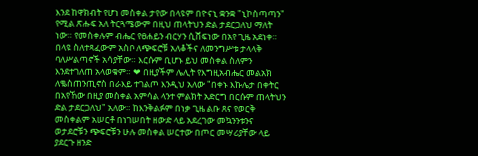እንደ ከዋክብት የሆነ መስቀል ታየው በላዩም በዮናኒ ቋንቋ "ኒኮስጣጣን" የሚል ጽሑፍ አለ ትርጓሜውም በዚህ ጠላትህን ድል ታደርጋለህ ማለት ነው። የመስቀሉም ብሔር የፀሐይን ብርሃን ሲሸፍነው በአየ ጊዜ አደነቀ። በላዩ ስለተጻፈውም አስቦ ለጭፍሮቹ አለቆችና ለመንግሥቱ ታላላቅ ባለሥልጣኖች አሳያቸው። እርሱም ቢሆኑ ይህ መስቀል ስለምን እንደተገለጠ አላወቁም። ❤ በዚያችም ሌሊት የእግዚአብሔር መልአክ ለቈስጠንጢኖስ በራእይ ተገልጦ እንዲህ አለው "በቀኑ እኩሌታ በቀትር በአየኸው በዚያ መስቀል አምሳል ላንተ ምልክት አድርግ በርሱም ጠላትህን ድል ታደርጋለህ" አለው። ከእንቅልፉም በነቃ ጊዜ ልቡ ጸና የወርቅ መስቀልም አሠርቶ በነገሠበት ዘውድ ላይ አደረገው መኳንንቱንና ወታደሮቹን ጭፍሮቹን ሁሉ መስቀል ሠርተው በጦር መሣሪያቸው ላይ ያደርጉ ዘንድ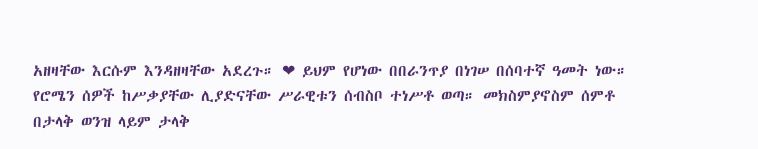አዘዛቸው እርሱም እንዳዘዛቸው አደረጉ። ❤ ይህም የሆነው በበራንጥያ በነገሠ በሰባተኛ ዓመት ነው። የሮሜን ሰዎች ከሥቃያቸው ሊያድናቸው ሥራዊቱን ሰብስቦ ተነሥቶ ወጣ። መክስምያኖስም ሰምቶ በታላቅ ወንዝ ላይም ታላቅ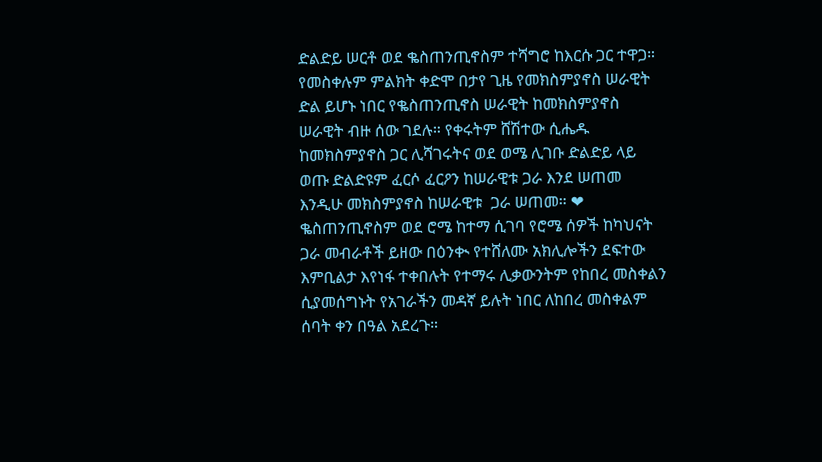ድልድይ ሠርቶ ወደ ቈስጠንጢኖስም ተሻግሮ ከእርሱ ጋር ተዋጋ። የመስቀሉም ምልክት ቀድሞ በታየ ጊዜ የመክስምያኖስ ሠራዊት ድል ይሆኑ ነበር የቈስጠንጢኖስ ሠራዊት ከመክስምያኖስ ሠራዊት ብዙ ሰው ገደሉ። የቀሩትም ሸሽተው ሲሔዱ ከመክስምያኖስ ጋር ሊሻገሩትና ወደ ወሜ ሊገቡ ድልድይ ላይ ወጡ ድልድዩም ፈርሶ ፈርዖን ከሠራዊቱ ጋራ እንደ ሠጠመ እንዲሁ መክስምያኖስ ከሠራዊቱ  ጋራ ሠጠመ። ❤ ቈስጠንጢኖስም ወደ ሮሜ ከተማ ሲገባ የሮሜ ሰዎች ከካህናት ጋራ መብራቶች ይዘው በዕንቊ የተሸለሙ አክሊሎችን ደፍተው እምቢልታ እየነፋ ተቀበሉት የተማሩ ሊቃውንትም የከበረ መስቀልን ሲያመሰግኑት የአገራችን መዳኛ ይሉት ነበር ለከበረ መስቀልም ሰባት ቀን በዓል አደረጉ።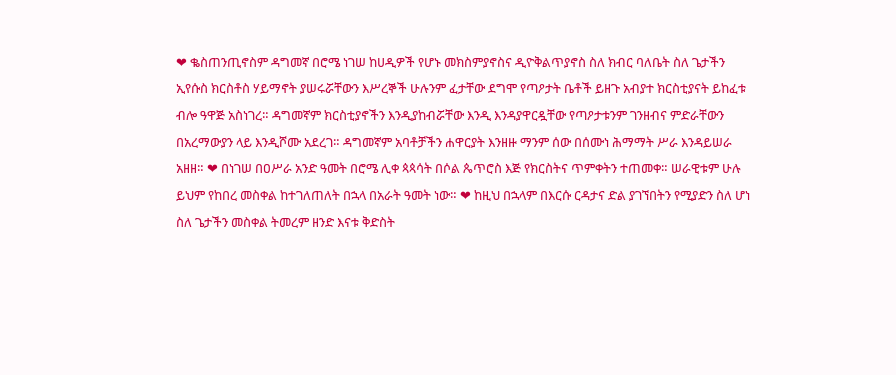❤ ቈስጠንጢኖስም ዳግመኛ በሮሜ ነገሠ ከሀዲዎች የሆኑ መክስምያኖስና ዲዮቅልጥያኖስ ስለ ክብር ባለቤት ስለ ጌታችን ኢየሱስ ክርስቶስ ሃይማኖት ያሠሩሯቸውን እሥረኞች ሁሉንም ፈታቸው ደግሞ የጣዖታት ቤቶች ይዘጉ አብያተ ክርስቲያናት ይከፈቱ ብሎ ዓዋጅ አስነገረ። ዳግመኛም ክርስቲያኖችን እንዲያከብሯቸው እንዲ እንዳያዋርዷቸው የጣዖታቱንም ገንዘብና ምድራቸውን በአረማውያን ላይ እንዲሾሙ አደረገ። ዳግመኛም አባቶቻችን ሐዋርያት እንዘዙ ማንም ሰው በሰሙነ ሕማማት ሥራ እንዳይሠራ አዘዘ። ❤ በነገሠ በዐሥራ አንድ ዓመት በሮሜ ሊቀ ጳጳሳት በሶል ጴጥሮስ እጅ የክርስትና ጥምቀትን ተጠመቀ። ሠራዊቱም ሁሉ ይህም የከበረ መስቀል ከተገለጠለት በኋላ በአራት ዓመት ነው። ❤ ከዚህ በኋላም በእርሱ ርዳታና ድል ያገኘበትን የሚያድን ስለ ሆነ ስለ ጌታችን መስቀል ትመረም ዘንድ እናቱ ቅድስት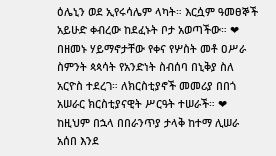ዕሌኒን ወደ ኢየሩሳሌም ላካት። እርሷም ዓመፀኞች አይሁድ ቀብረው ከደፈኑት ቦታ አወጣችው። ❤ በዘመኑ ሃይማኖታቸው የቀና የሦስት መቶ ዐሥራ ስምንት ጳጳሳት የአንድነት ስብሰባ በኒቅያ ስለ አርዮስ ተደረገ። ለክርስቲያኖች መመሪያ በበጎ አሠራር ክርስቲያናዊት ሥርዓት ተሠራች። ❤ ከዚህም በኋላ በበራንጥያ ታላቅ ከተማ ሊሠራ አሰበ እንደ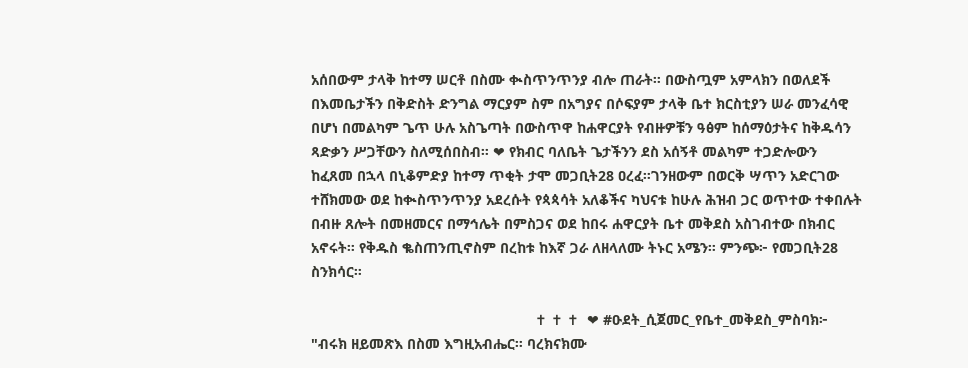አሰበውም ታላቅ ከተማ ሠርቶ በስሙ ቊስጥንጥንያ ብሎ ጠራት። በውስጧም አምላክን በወለደች በእመቤታችን በቅድስት ድንግል ማርያም ስም በአግያና በሶፍያም ታላቅ ቤተ ክርስቲያን ሠራ መንፈሳዊ በሆነ በመልካም ጌጥ ሁሉ አስጌጣት በውስጥዋ ከሐዋርያት የብዙዎቹን ዓፅም ከሰማዕታትና ከቅዱሳን ጻድቃን ሥጋቸውን ስለሚሰበስብ። ❤ የክብር ባለቤት ጌታችንን ደስ አሰኝቶ መልካም ተጋድሎውን ከፈጸመ በኋላ በኒቆምድያ ከተማ ጥቂት ታሞ መጋቢት28 ዐረፈ።ገንዘውም በወርቅ ሣጥን አድርገው ተሸክመው ወደ ከቊስጥንጥንያ አደረሱት የጳጳሳት አለቆችና ካህናቱ ከሁሉ ሕዝብ ጋር ወጥተው ተቀበሉት በብዙ ጸሎት በመዘመርና በማኅሌት በምስጋና ወደ ከበሩ ሐዋርያት ቤተ መቅደስ አስገብተው በክብር አኖሩት። የቅዱስ ቈስጠንጢኖስም በረከቱ ከእኛ ጋራ ለዘላለሙ ትኑር አሜን። ምንጭ፦ የመጋቢት28 ስንክሳር።

                                                        ✝ ✝ ✝  ❤ #ዑደት_ሲጀመር_የቤተ_መቅደስ_ምስባክ፦ "ብሩክ ዘይመጽእ በስመ እግዚአብሔር። ባረክናክሙ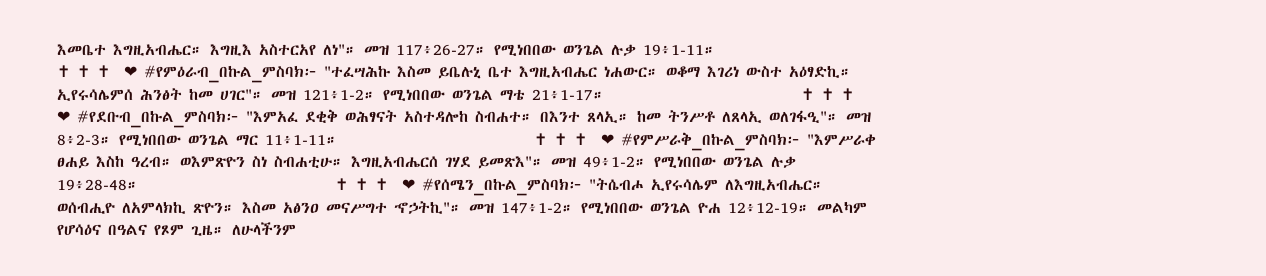እመቤተ እግዚአብሔር። እግዚእ አስተርአየ ለነ"። መዝ 117፥26-27። የሚነበበው ወንጌል ሉቃ 19፥1-11።                             ✝ ✝ ✝  ❤ #የምዕራብ_በኩል_ምስባክ፦ "ተፈሣሕኩ እስመ ይቤሉኒ ቤተ እግዚአብሔር ነሐውር። ወቆማ እገሪነ ውስተ አዕፃድኪ። ኢየሩሳሌምሰ ሕንፅት ከመ ሀገር"። መዝ 121፥1-2። የሚነበበው ወንጌል ማቴ 21፥1-17።                            ✝ ✝ ✝  ❤ #የደቡብ_በኩል_ምስባክ፦ "እምአፈ ደቂቅ ወሕፃናት አስተዳሎከ ስብሐተ። በእንተ ጸላኢ። ከመ ትንሥቶ ለጸላኢ ወለገፋዒ"። መዝ 8፥2-3። የሚነበበው ወንጌል ማር 11፥1-11።                            ✝ ✝ ✝  ❤ #የምሥራቅ_በኩል_ምስባክ፦ "እምሥራቀ ፀሐይ እስከ ዓረብ። ወእምጽዮን ስነ ስብሐቲሁ። እግዚአብሔርሰ ገሃደ ይመጽእ"። መዝ 49፥1-2። የሚነበበው ወንጌል ሉቃ 19፥28-48።                            ✝ ✝ ✝  ❤ #የሰሜን_በኩል_ምስባክ፦ "ትሴብሖ ኢየሩሳሌም ለእግዚአብሔር። ወሰብሒዮ ለአምላክኪ ጽዮን። እስመ አፅንዐ መናሥግተ ኆኃትኪ"። መዝ 147፥1-2። የሚነበበው ወንጌል ዮሐ 12፥12-19። መልካም የሆሳዕና በዓልና የጾም ጊዜ። ለሁላችንም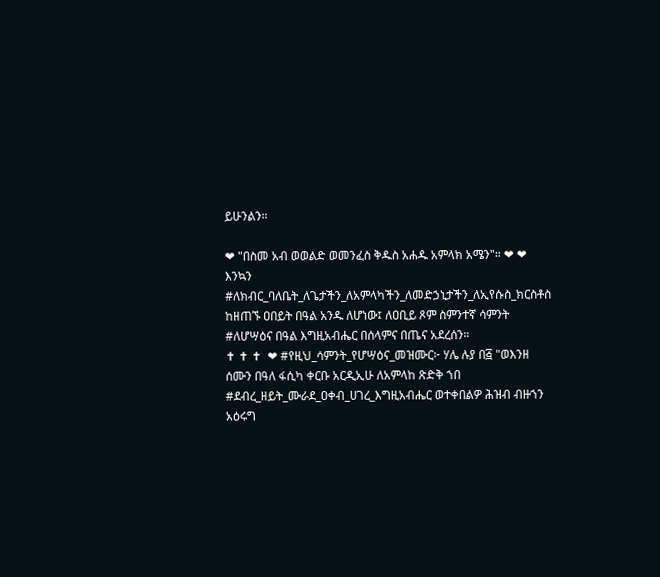ይሁንልን።

❤ "በስመ አብ ወወልድ ወመንፈስ ቅዱስ አሐዱ አምላክ አሜን"። ❤ ❤ እንኳን #ለክብር_ባለቤት_ለጌታችን_ለአምላካችን_ለመድኃኒታችን_ለኢየሱስ_ክርስቶስ ከዘጠኙ ዐበይት በዓል አንዱ ለሆነው፤ ለዐቢይ ጾም ስምንተኛ ሳምንት #ለሆሣዕና በዓል እግዚአብሔር በሰላምና በጤና አደረሰን።                            ✝ ✝ ✝  ❤ #የዚህ_ሳምንት_የሆሣዕና_መዝሙር፦ ሃሌ ሉያ በ፭ "ወእንዘ ሰሙን በዓለ ፋሲካ ቀርቡ አርዲኢሁ ለአምላከ ጽድቅ ኀበ #ደብረ_ዘይት_ሙራደ_ዐቀብ_ሀገረ_እግዚአብሔር ወተቀበልዎ ሕዝብ ብዙኀን አዕሩግ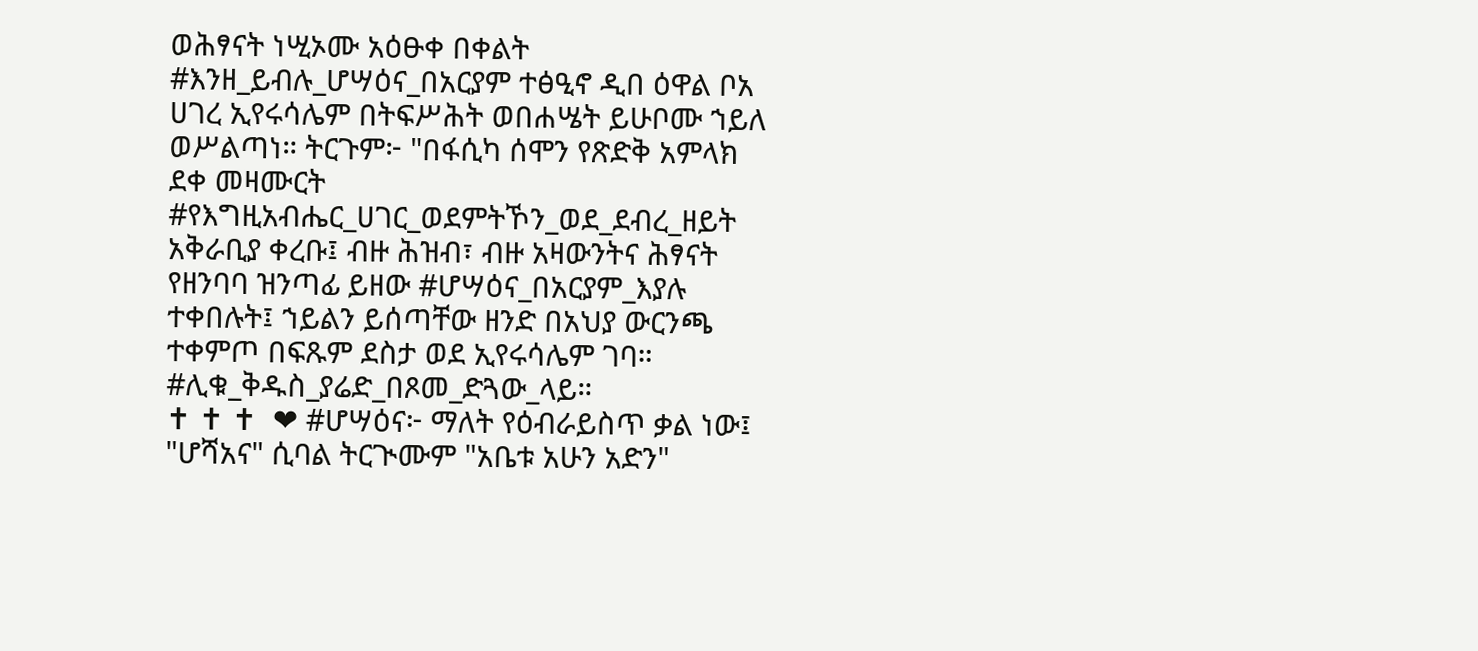ወሕፃናት ነሢኦሙ አዕፁቀ በቀልት #እንዘ_ይብሉ_ሆሣዕና_በአርያም ተፅዒኖ ዲበ ዕዋል ቦአ ሀገረ ኢየሩሳሌም በትፍሥሕት ወበሐሤት ይሁቦሙ ኀይለ ወሥልጣነ። ትርጉም፦ "በፋሲካ ሰሞን የጽድቅ አምላክ ደቀ መዛሙርት #የእግዚአብሔር_ሀገር_ወደምትኾን_ወደ_ደብረ_ዘይት አቅራቢያ ቀረቡ፤ ብዙ ሕዝብ፣ ብዙ አዛውንትና ሕፃናት የዘንባባ ዝንጣፊ ይዘው #ሆሣዕና_በአርያም_እያሉ ተቀበሉት፤ ኀይልን ይሰጣቸው ዘንድ በአህያ ውርንጫ ተቀምጦ በፍጹም ደስታ ወደ ኢየሩሳሌም ገባ። #ሊቁ_ቅዱስ_ያሬድ_በጾመ_ድጓው_ላይ።                              ✝ ✝ ✝  ❤ #ሆሣዕና፦ ማለት የዕብራይስጥ ቃል ነው፤ "ሆሻአና" ሲባል ትርጒሙም "አቤቱ አሁን አድን"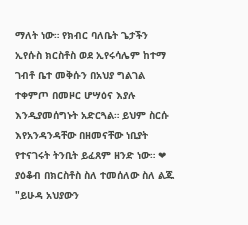ማለት ነው። የክብር ባለቤት ጌታችን ኢየሱስ ክርስቶስ ወደ ኢየሩሳሌም ከተማ ገብቶ ቤተ መቅሱን በአህያ ግልገል ተቀምጦ በመዞር ሆሣዕና እያሉ እንዲያመሰግኑት አድርጓል። ይህም ስርሱ እየአንዳንዳቸው በዘመናቸው ነቢያት የተናገሩት ትንቢት ይፈጸም ዘንድ ነው። ❤ ያዕቆብ በክርስቶስ ስለ ተመሰለው ስለ ልጁ "ይሁዳ አህያውን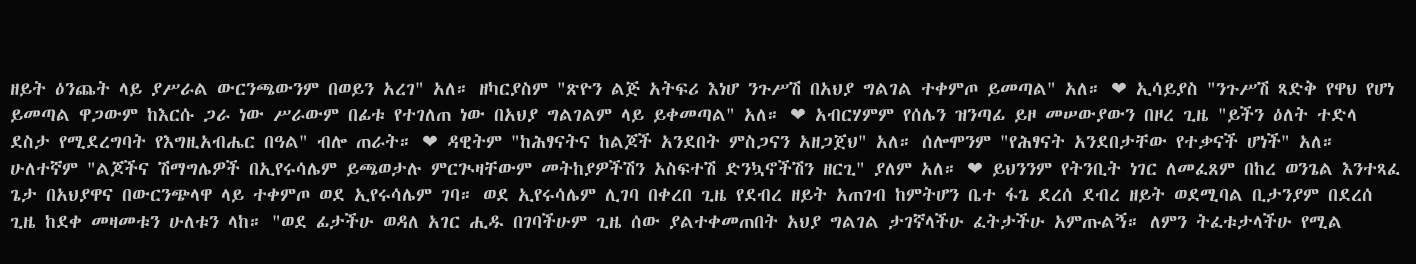ዘይት ዕንጨት ላይ ያሥራል ውርንጫውንም በወይን አረገ" አለ። ዘካርያስም "ጽዮን ልጅ አትፍሪ እነሆ ንጉሥሽ በአህያ ግልገል ተቀምጦ ይመጣል" አለ። ❤ ኢሳይያስ "ንጉሥሽ ጻድቅ የዋህ የሆነ ይመጣል ዋጋውም ከእርሱ ጋራ ነው ሥራውም በፊቱ የተገለጠ ነው በአህያ ግልገልም ላይ ይቀመጣል" አለ። ❤ አብርሃምም የሰሌን ዝንጣፊ ይዞ መሠውያውን በዞረ ጊዜ "ይችን ዕለት ተድላ ደስታ የሚደረግባት የእግዚአብሔር በዓል" ብሎ ጠራት። ❤ ዳዊትም "ከሕፃናትና ከልጆች አንደበት ምስጋናን አዘጋጀህ" አለ። ሰሎሞንም "የሕፃናት አንደበታቸው የተቃናች ሆነች" አለ። ሁለተኛም "ልጆችና ሽማግሌዎች በኢየሩሳሌም ይጫወታሉ ምርጒዛቸውም መትከያዎችሽን አስፍተሽ ድንኳኖችሽን ዘርጊ" ያለም አለ። ❤ ይህንንም የትንቢት ነገር ለመፈጸም በከረ ወንጌል እንተጻፈ ጌታ በአህያዋና በውርንጭላዋ ላይ ተቀምጦ ወደ ኢየሩሳሌም ገባ። ወደ ኢየሩሳሌም ሊገባ በቀረበ ጊዜ የደብረ ዘይት አጠገብ ከምትሆን ቤተ ፋጌ ደረሰ ደብረ ዘይት ወደሚባል ቢታንያም በደረሰ ጊዜ ከደቀ መዛመቱን ሁለቱን ላከ። "ወደ ፊታችሁ ወዳለ አገር ሒዱ በገባችሁም ጊዜ ሰው ያልተቀመጠበት አህያ ግልገል ታገኛላችሁ ፈትታችሁ አምጡልኝ። ለምን ትፈቱታላችሁ የሚል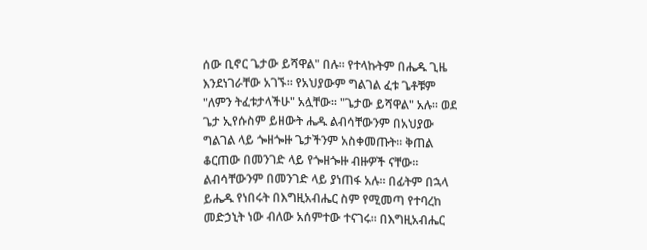ሰው ቢኖር ጌታው ይሻዋል" በሉ። የተላኩትም በሔዱ ጊዜ እንደነገራቸው አገኙ። የአህያውም ግልገል ፈቱ ጌቶቹም "ለምን ትፈቱታላችሁ" አሏቸው። "ጌታው ይሻዋል" አሉ። ወደ ጌታ ኢየሱስም ይዘውት ሔዱ ልብሳቸውንም በአህያው ግልገል ላይ ጐዘጐዙ ጌታችንም አስቀመጡት። ቅጠል ቆርጠው በመንገድ ላይ የጐዘጐዙ ብዙዎች ናቸው። ልብሳቸውንም በመንገድ ላይ ያነጠፋ አሉ። በፊትም በኋላ ይሔዱ የነበሩት በእግዚአብሔር ስም የሚመጣ የተባረከ መድኃኒት ነው ብለው አሰምተው ተናገሩ። በእግዚአብሔር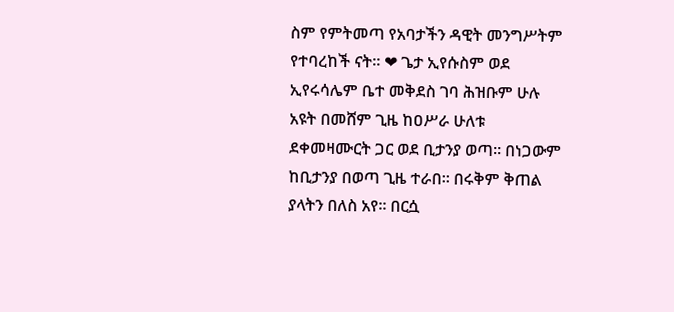ስም የምትመጣ የአባታችን ዳዊት መንግሥትም የተባረከች ናት። ❤ ጌታ ኢየሱስም ወደ ኢየሩሳሌም ቤተ መቅደስ ገባ ሕዝቡም ሁሉ አዩት በመሸም ጊዜ ከዐሥራ ሁለቱ ደቀመዛሙርት ጋር ወደ ቢታንያ ወጣ። በነጋውም ከቢታንያ በወጣ ጊዜ ተራበ። በሩቅም ቅጠል ያላትን በለስ አየ። በርሷ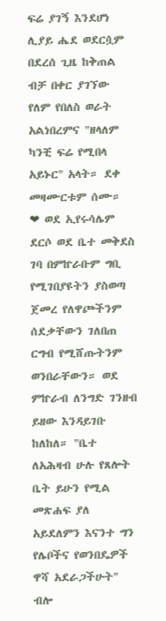ፍሬ ያገኝ እንደሆነ ሊያይ ሔደ ወደርሷም በደረሰ ጊዜ ከቅጠል ብቻ በቀር ያገኘው የለም የበለስ ወራት አልነበረምና "ዘላለም ካንቺ ፍሬ የሚበላ አይኑር" አላት። ደቀ መዛሙርቱም ሰሙ። ❤ ወደ ኢየሩሳሌም ደርሶ ወደ ቤተ መቅደስ ገባ በምኵራቡም ግቢ የሚገበያዩትን ያስወጣ ጀመረ የለዋጮችንም ሰደቃቸውን ገለበጠ ርግብ የሚሸጡትንም ወንበራቸውን። ወደ ምኵራብ ለንግድ ገንዘብ ይዘው እንዳይገቡ ከለከለ። "ቤተ ለአሕዛብ ሁሉ የጸሎት ቤት ይሁን የሚል መጽሐፍ ያለ አይደለምን እናንተ ግን የሌቦችና የወንበዴዎች ዋሻ አደራጋችሁት" ብሎ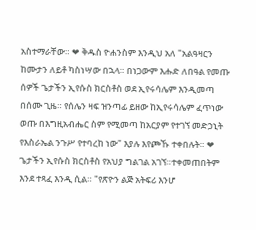አስተማራቸው። ❤ ቅዱስ ዮሐንስም እንዲህ አለ "አልዓዛርን ከሙታን ለይቶ ካስነሣው በኋላ። በነጋውም እሑድ ለበዓል የመጡ ሰዎች ጌታችን ኢየሱስ ክርስቶስ ወደ ኢየሩሳሌም እንዲመጣ በሰሙ ጊዜ። የሰሌን ዛፍ ዝንጣፊ ይዘው ከኢየሩሳሌም ፈጥነው ወጡ በእግዚአብሔር ስም የሚመጣ ከአርያም የተገኘ መድኃኒት የእስራኤል ንጉሥ የተባረከ ነው" እያሉ እየጮኹ ተቀበሉት። ❤ ጌታችን ኢየሱስ ክርስቶስ የአህያ ግልገል አገኘ።ተቀመጠበትም እንደ ተጻፈ እንዲ ሲል። "የጽዮን ልጅ አትፍሪ እንሆ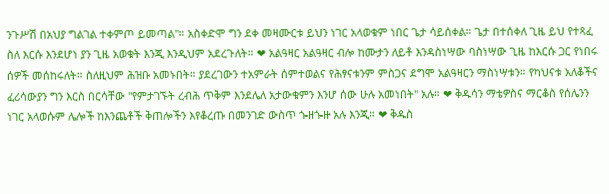ንጉሥሽ በአህያ ግልገል ተቀምጦ ይመጣል"። አስቀድሞ ግን ደቀ መዛሙርቱ ይህን ነገር አላወቁም ነበር ጌታ ሳይሰቀል። ጌታ በተሰቀለ ጊዜ ይህ የተጻፈ ስለ እርሱ እንደሆነ ያን ጊዜ አወቁት እንጂ እንዲህም አደረጉለት። ❤ አልዓዛር አልዓዛር ብሎ ከሙታን ለይቶ እንዳስነሣው ባስነሣው ጊዜ ከእርሱ ጋር የነበሩ ሰዎች መሰከሩለት። ስለዚህም ሕዝቡ አመኑበት። ያደረገውን ተአምራት ሰምተወልና የሕፃናቱንም ምስጋና ደግሞ አልዓዛርን ማስነሣቱን። የካህናቱ አለቆችና ፈሪሳውያን ግን እርስ በርሳቸው "የምታገኙት ረብሕ ጥቅም እንደሌለ አታውቁምን እንሆ ሰው ሁሉ አመነበት" አሉ። ❤ ቅዱሳን ማቴዎስና ማርቆስ የሰሌንን ነገር አላወሱም ሌሎች ከእንጨቶች ቅጠሎችን እየቆረጡ በመንገድ ውስጥ ጐዘጐዙ አሉ እንጂ። ❤ ቅዱስ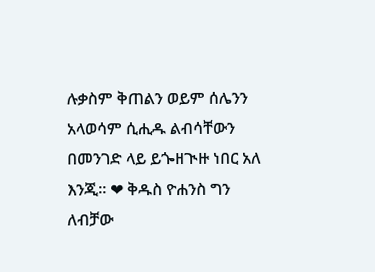ሉቃስም ቅጠልን ወይም ሰሌንን አላወሳም ሲሒዱ ልብሳቸውን በመንገድ ላይ ይጐዘጒዙ ነበር አለ እንጂ። ❤ ቅዱስ ዮሐንስ ግን ለብቻው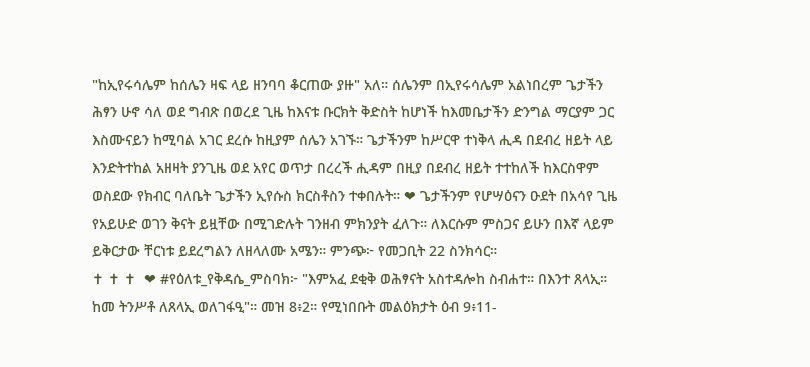"ከኢየሩሳሌም ከሰሌን ዛፍ ላይ ዘንባባ ቆርጠው ያዙ" አለ። ሰሌንም በኢየሩሳሌም አልነበረም ጌታችን ሕፃን ሁኖ ሳለ ወደ ግብጽ በወረደ ጊዜ ከእናቱ ቡርክት ቅድስት ከሆነች ከእመቤታችን ድንግል ማርያም ጋር እስሙናይን ከሚባል አገር ደረሱ ከዚያም ሰሌን አገኙ። ጌታችንም ከሥርዋ ተነቅላ ሒዳ በደብረ ዘይት ላይ እንድትተከል አዘዛት ያንጊዜ ወደ አየር ወጥታ በረረች ሒዳም በዚያ በደብረ ዘይት ተተከለች ከእርስዋም ወስደው የክብር ባለቤት ጌታችን ኢየሱስ ክርስቶስን ተቀበሉት። ❤ ጌታችንም የሆሣዕናን ዑደት በአሳየ ጊዜ የአይሁድ ወገን ቅናት ይዟቸው በሚገድሉት ገንዘብ ምክንያት ፈለጉ። ለእርሱም ምስጋና ይሁን በእኛ ላይም ይቅርታው ቸርነቱ ይደረግልን ለዘላለሙ አሜን። ምንጭ፦ የመጋቢት 22 ስንክሳር።                                                      ✝ ✝ ✝  ❤ #የዕለቱ_የቅዳሴ_ምስባክ፦ "እምአፈ ደቂቅ ወሕፃናት አስተዳሎከ ስብሐተ። በእንተ ጸላኢ። ከመ ትንሥቶ ለጸላኢ ወለገፋዒ"። መዝ 8፥2። የሚነበቡት መልዕክታት ዕብ 9፥11-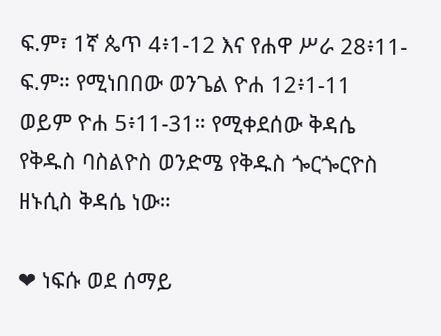ፍ.ም፣ 1ኛ ጴጥ 4፥1-12 እና የሐዋ ሥራ 28፥11-ፍ.ም። የሚነበበው ወንጌል ዮሐ 12፥1-11 ወይም ዮሐ 5፥11-31። የሚቀደሰው ቅዳሴ የቅዱስ ባስልዮስ ወንድሜ የቅዱስ ጐርጐርዮስ ዘኑሲስ ቅዳሴ ነው።

❤ ነፍሱ ወደ ሰማይ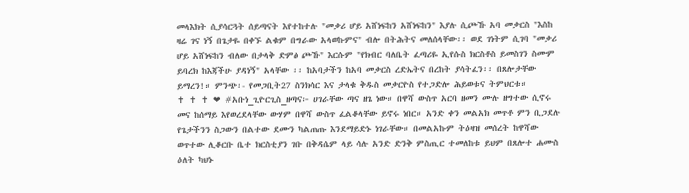መላእክት ሲያሳርጓት ሰይጣናት እየተከተሉ "መቃሪ ሆይ አሸነፍከን አሸነፍከን" እያሉ ሲጮኹ አባ መቃርስ "እስከ ዛሬ ገና ነኝ በጌታዬ በቀኙ ልቁም በግራው አላወኩምና" ብሎ በትሕትና መለሰላቸው፡፡ ወደ ገነትም ሲገባ "መቃሪ ሆይ አሸነፍከን ብለው በታላቅ ድምፅ ጮኹ" እርሱም "የክብር ባለቤት ፈጣሪዬ ኢየሱስ ክርስቶስ ይመስገን ስሙም ይባረክ ከእጃችሁ ያዳነኝ" አላቸው ፡፡ ከአባታችን ከአባ መቃርስ ረድኤትና በረከት ያሳትፈን፡፡ በጸሎታቸው ይማረን!። ምንጭ፡- የመጋቢት27 ስንክሳር እና ታላቁ ቅዱስ መቃርዮስ የተጋድሎ ሕይወቱና ትምህርቱ።                                 ✝ ✝ ✝ ❤ #አቡነ_ጊዮርጊስ_ዘጣና፦ ሀገራቸው ጣና ዘጌ ነው። በዋሻ ውስጥ አርባ ዘመን ሙሉ ዘግተው ሲኖሩ መና ከሰማይ እየወረደላቸው ውሃም በዋሻ ውስጥ ፈልቆላቸው ይኖሩ ነበር። አንድ ቀን መልአክ መጥቶ ምን ቢጋደሉ የጌታችንን ስጋውን በልተው ደሙን ካልጠጡ እንደማይድኑ ነገራቸው። በመልአኩም ትዕዛዝ መሰረት ከዋሻው ወጥተው ሊቆርቡ ቤተ ክርስቲያን ገቡ በቅዳሴም ላይ ሳሉ አንድ ድንቅ ምስጢር ተመለከቱ ይህም በጸሎተ ሐሙስ ዕለት ካህኑ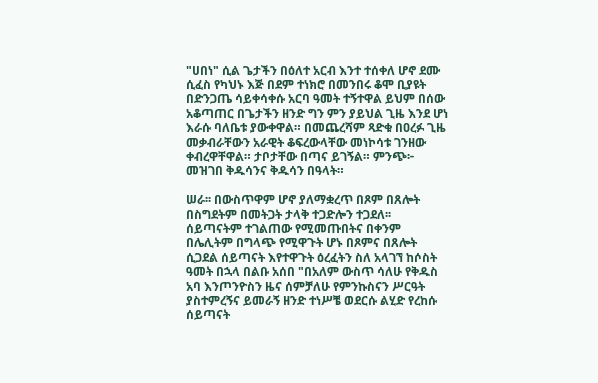"ሀበነ" ሲል ጌታችን በዕለተ አርብ እንተ ተሰቀለ ሆኖ ደሙ ሲፈስ የካህኑ እጅ በደም ተነክሮ በመንበሩ ቆሞ ቢያዩት በድንጋጤ ሳይቀሳቀሱ አርባ ዓመት ተኝተዋል ይህም በሰው አቆጣጠር በጌታችን ዘንድ ግን ምን ያይህል ጊዜ እንደ ሆነ እራሱ ባለቤቱ ያውቀዋል። በመጨረሻም ጻድቁ በዐረፉ ጊዜ መቃብራቸውን አራዊት ቆፍረውላቸው መነኮሳቱ ገንዘው ቀብረዋቸዋል። ታቦታቸው በጣና ይገኝል። ምንጭ፦ መዝገበ ቅዱሳንና ቅዱሳን በዓላት።

ሠራ፡፡ በውስጥዋም ሆኖ ያለማቋረጥ በጾም በጸሎት በስግደትም በመትጋት ታላቅ ተጋድሎን ተጋደለ፡፡ ሰይጣናትም ተገልጠው የሚመጡበትና በቀንም በሌሊትም በግላጭ የሚዋጉት ሆኑ በጾምና በጸሎት ሲጋደል ሰይጣናት እየተዋጉት ዕረፈትን ስለ አላገኘ ከሶስት ዓመት በኋላ በልቡ አሰበ "በአለም ውስጥ ሳለሁ የቅዱስ አባ እንጦንዮስን ዜና ሰምቻለሁ የምንኩስናን ሥርዓት ያስተምረኝና ይመራኝ ዘንድ ተነሥቼ ወደርሱ ልሂድ የረከሱ ሰይጣናት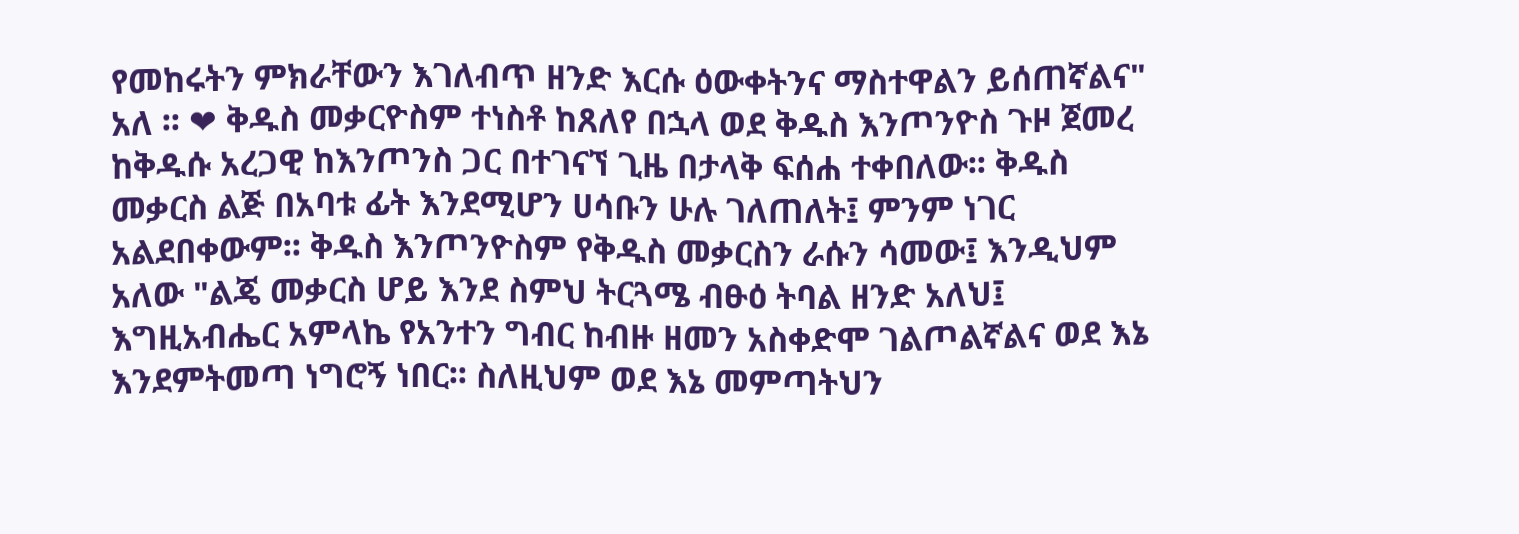የመከሩትን ምክራቸውን እገለብጥ ዘንድ እርሱ ዕውቀትንና ማስተዋልን ይሰጠኛልና" አለ ፡፡ ❤ ቅዱስ መቃርዮስም ተነስቶ ከጸለየ በኋላ ወደ ቅዱስ እንጦንዮስ ጉዞ ጀመረ ከቅዱሱ አረጋዊ ከእንጦንስ ጋር በተገናኘ ጊዜ በታላቅ ፍሰሐ ተቀበለው፡፡ ቅዱስ መቃርስ ልጅ በአባቱ ፊት እንደሚሆን ሀሳቡን ሁሉ ገለጠለት፤ ምንም ነገር አልደበቀውም፡፡ ቅዱስ እንጦንዮስም የቅዱስ መቃርስን ራሱን ሳመው፤ እንዲህም አለው "ልጄ መቃርስ ሆይ እንደ ስምህ ትርጓሜ ብፁዕ ትባል ዘንድ አለህ፤ እግዚአብሔር አምላኬ የአንተን ግብር ከብዙ ዘመን አስቀድሞ ገልጦልኛልና ወደ እኔ እንደምትመጣ ነግሮኝ ነበር፡፡ ስለዚህም ወደ እኔ መምጣትህን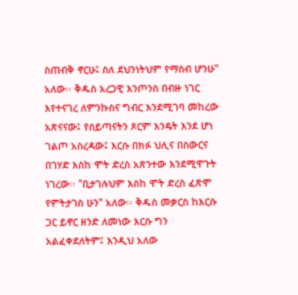ስጠብቅ ኖርሁ፤ ስለ ደህንነትህም የማስብ ሆንሁ" አለው፡፡ ቅዱስ አረጋዊ እንጦንስ በብዙ ነገር እየተናገረ ለምንኩስና ግብር እንደሚገባ መከረው አጽናናው፤ የሰይጣናትን ጾርም እንዴት እንደ ሆነ ገልጦ አስረዳው፤ እርሱ በክፉ ህሊና በስውርና በገሃድ እስከ ሞት ድረስ አጽንተው እንደሚዋጉት ነገረው፡፡ "ቢታገሉህም እስከ ሞት ድረስ ፈጽሞ የምትታገስ ሁን" አለው፡፡ ቅዱስ መቃርስ ከእርሱ ጋር ይኖር ዘንድ ለመነው እርሱ ግን አልፈቀደለትም፤ እንዲህ አለው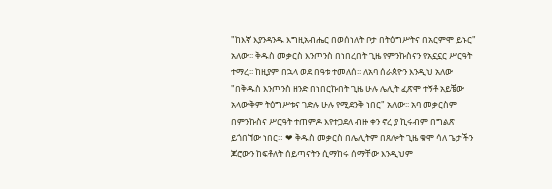"ከእኛ እያንዳንዱ እግዚአብሔር በወሰነለት ቦታ በትዕግሥትና በአርምሞ ይኑር" አለው፡፡ ቅዱስ መቃርስ እንጦንስ በነበረበት ጊዜ የምንኩስናን የአኗኗር ሥርዓት ተማረ፡፡ ከዚያም በኋላ ወደ በዓቱ ተመለሰ፡፡ ለአባ ሰራጰዮን እንዲህ አለው "በቅዱስ እንጦንስ ዘንድ በነበርኩበት ጊዜ ሁሉ ሌሊት ፈጽሞ ተኝቶ አይቼው አላውቅም ትዕግሥቱና ገድሉ ሁሉ የሚደንቅ ነበር" አለው፡፡ አባ መቃርስም በምንኩስና ሥርዓት ተጠምዶ እየተጋደለ ብዙ ቀን ኖረ ያ ኪሩብም በግልጽ ይጎበኘው ነበር። ❤ ቅዱስ መቃርስ በሌሊትም በጸሎት ጊዜ ቁሞ ሳለ ጌታችን ጆሮውን ከፍቶለት ሰይጣናትን ሲማከሩ ሰማቸው እንዲህም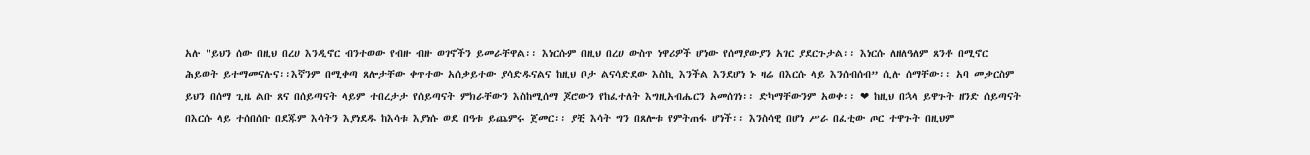አሉ "ይህን ሰው በዚህ በረሀ እንዲኖር ብንተወው የብዙ ብዙ ወገኖችን ይመራቸዋል፡፡ እነርሱም በዚህ በረሀ ውስጥ ነዋሪዎች ሆነው የሰማያውያን አገር ያደርጉታል፡፡ እነርሱ ለዘለዓለም ጸንቶ በሚኖር ሕይወት ይተማመናሉና፡፡እኛንም በሚቀጣ ጸሎታቸው ቀጥተው አሰቃይተው ያሳድዱናልና ከዚህ ቦታ ልናሳድደው እስኪ እንችል እንደሆነ ኑ ዛሬ በእርሱ ላይ እንሰብሰብ” ሲሉ ሰማቸው፡፡ አባ መቃርስም ይህን በሰማ ጊዜ ልቡ ጸና በሰይጣናት ላይም ተበረታታ የሰይጣናት ምክራቸውን እስከሚሰማ ጆሮውን የከፈተለት እግዚአብሔርን አመሰገነ፡፡ ድካማቸውንም አወቀ፡፡ ❤ ከዚህ በኋላ ይዋጉት ዘንድ ሰይጣናት በእርሱ ላይ ተሰበሰቡ በደጁም እሳትን እያነደዱ ከእሳቱ እያነሱ ወደ በዓቱ ይጨምሩ ጀመር፡፡ ያቺ እሳት ግን በጸሎቱ የምትጠፋ ሆነች፡፡ እንስሳዊ በሆነ ሥራ በፈቲው ጦር ተዋጉት በዚህም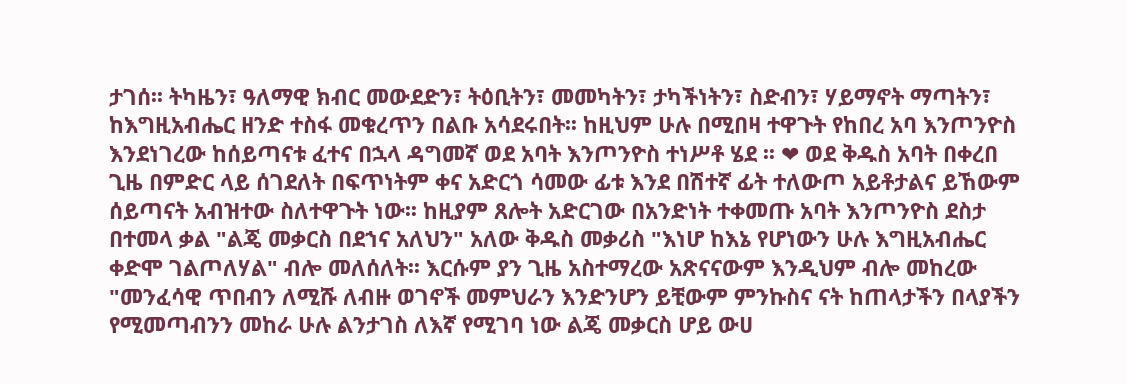ታገሰ፡፡ ትካዜን፣ ዓለማዊ ክብር መውደድን፣ ትዕቢትን፣ መመካትን፣ ታካችነትን፣ ስድብን፣ ሃይማኖት ማጣትን፣ ከእግዚአብሔር ዘንድ ተስፋ መቁረጥን በልቡ አሳደሩበት፡፡ ከዚህም ሁሉ በሚበዛ ተዋጉት የከበረ አባ እንጦንዮስ እንደነገረው ከሰይጣናቱ ፈተና በኋላ ዳግመኛ ወደ አባት እንጦንዮስ ተነሥቶ ሄደ ፡፡ ❤ ወደ ቅዱስ አባት በቀረበ ጊዜ በምድር ላይ ሰገደለት በፍጥነትም ቀና አድርጎ ሳመው ፊቱ እንደ በሽተኛ ፊት ተለውጦ አይቶታልና ይኸውም ሰይጣናት አብዝተው ስለተዋጉት ነው፡፡ ከዚያም ጸሎት አድርገው በአንድነት ተቀመጡ አባት እንጦንዮስ ደስታ በተመላ ቃል "ልጄ መቃርስ በደኀና አለህን" አለው ቅዱስ መቃሪስ "እነሆ ከእኔ የሆነውን ሁሉ እግዚአብሔር ቀድሞ ገልጦለሃል" ብሎ መለሰለት፡፡ እርሱም ያን ጊዜ አስተማረው አጽናናውም እንዲህም ብሎ መከረው "መንፈሳዊ ጥበብን ለሚሹ ለብዙ ወገኖች መምህራን እንድንሆን ይቺውም ምንኩስና ናት ከጠላታችን በላያችን የሚመጣብንን መከራ ሁሉ ልንታገስ ለእኛ የሚገባ ነው ልጄ መቃርስ ሆይ ውሀ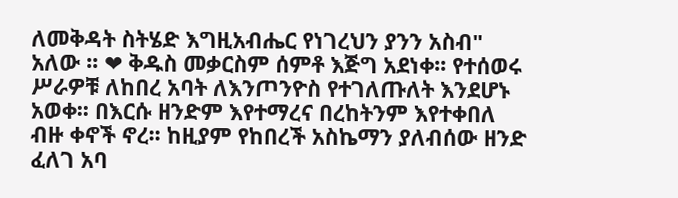ለመቅዳት ስትሄድ እግዚአብሔር የነገረህን ያንን አስብ" አለው ፡፡ ❤ ቅዱስ መቃርስም ሰምቶ እጅግ አደነቀ፡፡ የተሰወሩ ሥራዎቹ ለከበረ አባት ለእንጦንዮስ የተገለጡለት እንደሆኑ አወቀ፡፡ በእርሱ ዘንድም እየተማረና በረከትንም እየተቀበለ ብዙ ቀኖች ኖረ፡፡ ከዚያም የከበረች አስኬማን ያለብሰው ዘንድ ፈለገ አባ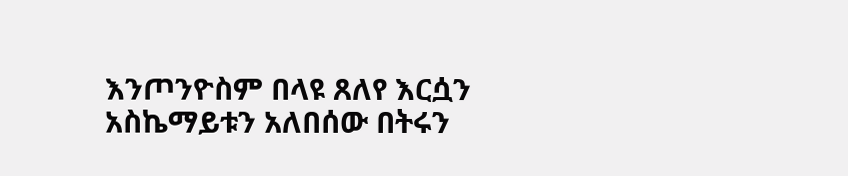እንጦንዮስም በላዩ ጸለየ እርሷን አስኬማይቱን አለበሰው በትሩን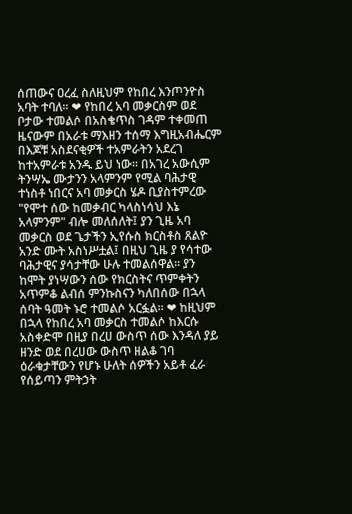ሰጠውና ዐረፈ ስለዚህም የከበረ እንጦንዮስ አባት ተባለ፡፡ ❤ የከበረ አባ መቃርስም ወደ ቦታው ተመልሶ በአስቄጥስ ገዳም ተቀመጠ ዜናውም በአራቱ ማእዘን ተሰማ እግዚአብሔርም በእጆቹ አስደናቂዎች ተአምራትን አደረገ ከተአምራቱ አንዱ ይህ ነው፡፡ በአገረ አውሲም ትንሣኤ ሙታንን አላምንም የሚል ባሕታዊ ተነስቶ ነበርና አባ መቃርስ ሄዶ ቢያስተምረው "የሞተ ሰው ከመቃብር ካላስነሳህ እኔ አላምንም" ብሎ መለሰለት፤ ያን ጊዜ አባ መቃርስ ወደ ጌታችን ኢየሱስ ክርስቶስ ጸልዮ አንድ ሙት አስነሥቷል፤ በዚህ ጊዜ ያ የሳተው ባሕታዊና ያሳታቸው ሁሉ ተመልሰዋል፡፡ ያን ከሞት ያነሣውን ሰው የክርስትና ጥምቀትን አጥምቆ ልብሰ ምንኩስናን ካለበሰው በኋላ ሰባት ዓመት ኑሮ ተመልሶ አርፏል፡፡ ❤ ከዚህም በኋላ የከበረ አባ መቃርስ ተመልሶ ከእርሱ አስቀድሞ በዚያ በረሀ ውስጥ ሰው እንዳለ ያይ ዘንድ ወደ በረሀው ውስጥ ዘልቆ ገባ ዕራቁታቸውን የሆኑ ሁለት ሰዎችን አይቶ ፈራ የሰይጣን ምትኃት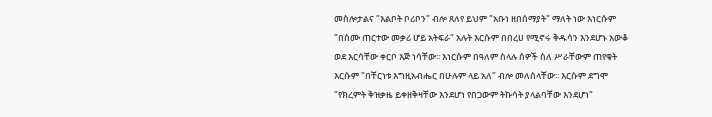መስሎታልና "እልቦት ቦሪቦን" ብሎ ጸለየ ይህም "አቡነ ዘበሰማያት" ማለት ነው እነርሱም "በስሙ ጠርተው መቃሪ ሆይ አትፍራ" አሉት እርሱም በበረሀ የሚኖሩ ቅዱሳን እንደሆኑ አውቆ ወደ እርሳቸው ቀርቦ እጅ ነሳቸው፡፡ እነርሱም በዓለም ስላሉ ሰዎች ስለ ሥራቸውም ጠየቁት እርሱም "በቸርነቱ እግዚአብሔር በሁሉም ላይ አለ" ብሎ መለሰላቸው፡፡ እርሱም ደግሞ "የክረምት ቅዝቃዜ ይቀዘቅዛቸው እንደሆነ የበጋውም ትኩሳት ያላልባቸው እንደሆነ"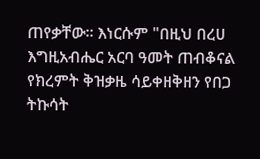ጠየቃቸው፡፡ እነርሱም "በዚህ በረሀ እግዚአብሔር አርባ ዓመት ጠብቆናል የክረምት ቅዝቃዜ ሳይቀዘቅዘን የበጋ ትኩሳት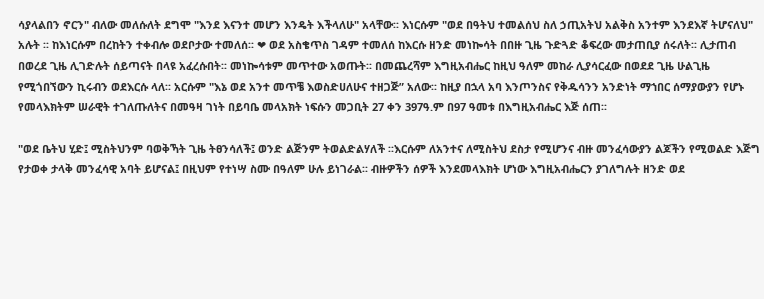ሳያላልበን ኖርን" ብለው መለሱለት ደግሞ "እንደ እናንተ መሆን እንዴት እችላለሁ" አላቸው፡፡ እነርሱም "ወደ በዓትህ ተመልሰህ ስለ ኃጢአትህ አልቅስ አንተም እንደእኛ ትሆናለህ" አሉት ፡፡ ከእነርሱም በረከትን ተቀብሎ ወደቦታው ተመለሰ፡፡ ❤ ወደ አስቄጥስ ገዳም ተመለሰ ከእርሱ ዘንድ መነኰሳት በበዙ ጊዜ ጉድጓድ ቆፍረው መታጠቢያ ሰሩለት፡፡ ሊታጠብ በወረደ ጊዜ ሊገድሉት ሰይጣናት በላዩ አፈረሱበት፡፡ መነኰሳቱም መጥተው አወጡት፡፡ በመጨረሻም እግዚአብሔር ከዚህ ዓለም መከራ ሊያሳርፈው በወደደ ጊዜ ሁልጊዜ የሚጎበኘውን ኪሩብን ወደእርሱ ላለ፡፡ አርሱም "እኔ ወደ አንተ መጥቼ እወስድሀለሁና ተዘጋጅ” አለው፡፡ ከዚያ በኋላ አባ እንጦንስና የቅዱሳንን አንድነት ማኀበር ሰማያውያን የሆኑ የመላእክትም ሠራዊት ተገለጡለትና በመዓዛ ገነት በይባቤ መላአክት ነፍሱን መጋቢት 27 ቀን 397ዓ.ም በ97 ዓመቱ በእግዚአብሔር እጅ ሰጠ፡፡

"ወደ ቤትህ ሂድ፤ ሚስትህንም ባወቅኻት ጊዜ ትፀንሳለች፤ ወንድ ልጅንም ትወልድልሃለች ፡፡እርሱም ለአንተና ለሚስትህ ደስታ የሚሆንና ብዙ መንፈሳውያን ልጆችን የሚወልድ እጅግ የታወቀ ታላቅ መንፈሳዊ አባት ይሆናል፤ በዚህም የተነሣ ስሙ በዓለም ሁሉ ይነገራል፡፡ ብዙዎችን ሰዎች እንደመላእክት ሆነው እግዚአብሔርን ያገለግሉት ዘንድ ወደ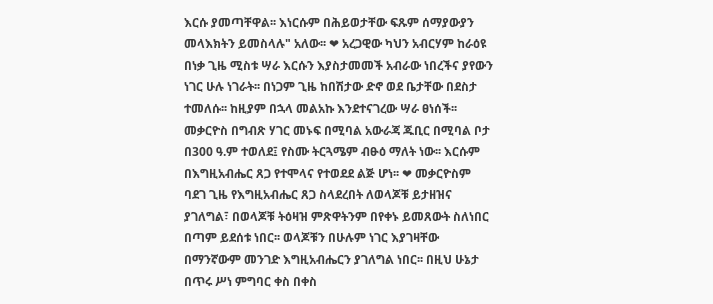እርሱ ያመጣቸዋል፡፡ እነርሱም በሕይወታቸው ፍጹም ሰማያውያን መላእክትን ይመስላሉ" አለው፡፡ ❤ አረጋዊው ካህን አብርሃም ከራዕዩ በነቃ ጊዜ ሚስቱ ሣራ እርሱን እያስታመመች አብራው ነበረችና ያየውን ነገር ሁሉ ነገራት፡፡ በነጋም ጊዜ ከበሽታው ድኖ ወደ ቤታቸው በደስታ ተመለሱ፡፡ ከዚያም በኋላ መልአኩ እንደተናገረው ሣራ ፀነሰች፡፡ መቃርዮስ በግብጽ ሃገር መኑፍ በሚባል አውራጃ ጁቢር በሚባል ቦታ በ300 ዓ.ም ተወለደ፤ የስሙ ትርጓሜም ብፁዕ ማለት ነው፡፡ እርሱም በእግዚአብሔር ጸጋ የተሞላና የተወደደ ልጅ ሆነ፡፡ ❤ መቃርዮስም ባደገ ጊዜ የእግዚአብሔር ጸጋ ስላደረበት ለወላጆቹ ይታዘዝና ያገለግል፣ በወላጆቹ ትዕዛዝ ምጽዋትንም በየቀኑ ይመጸውት ስለነበር በጣም ይደሰቱ ነበር፡፡ ወላጆቹን በሁሉም ነገር እያገዛቸው በማንኛውም መንገድ እግዚአብሔርን ያገለግል ነበር፡፡ በዚህ ሁኔታ በጥሩ ሥነ ምግባር ቀስ በቀስ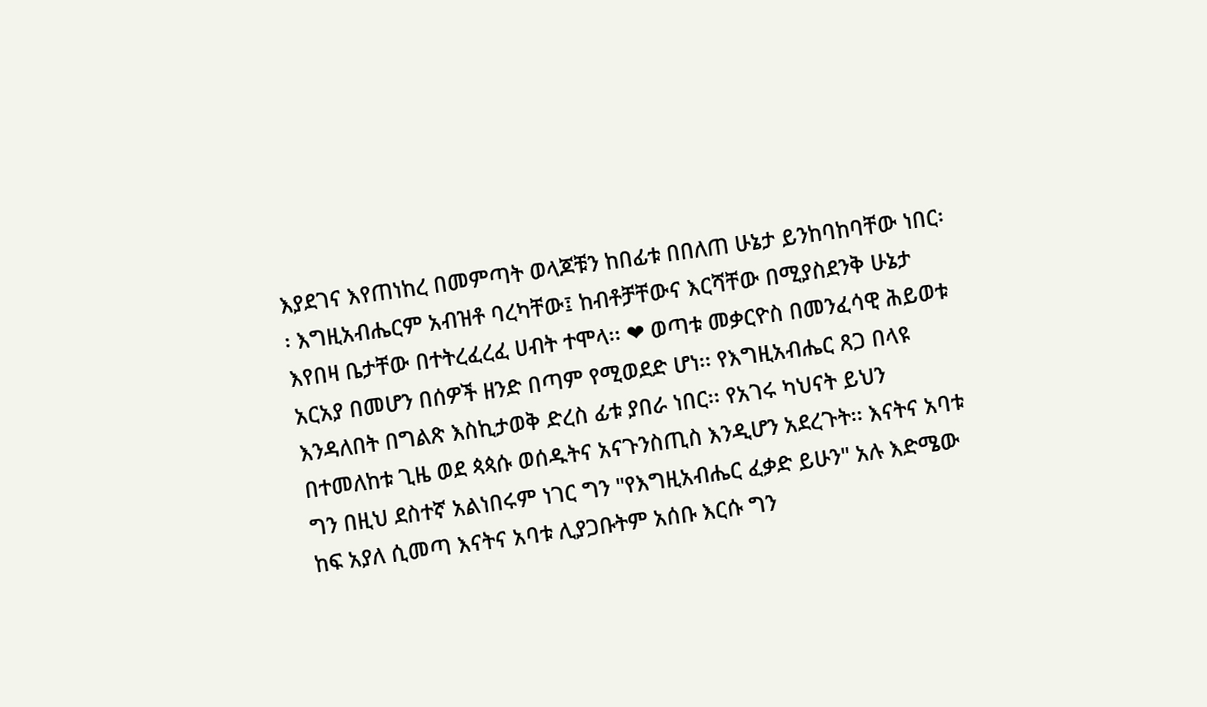እያደገና እየጠነከረ በመምጣት ወላጆቹን ከበፊቱ በበለጠ ሁኔታ ይንከባከባቸው ነበር፡፡ እግዚአብሔርም አብዝቶ ባረካቸው፤ ከብቶቻቸውና እርሻቸው በሚያስደንቅ ሁኔታ እየበዛ ቤታቸው በተትረፈረፈ ሀብት ተሞላ፡፡ ❤ ወጣቱ መቃርዮስ በመንፈሳዊ ሕይወቱ አርአያ በመሆን በሰዎች ዘንድ በጣም የሚወደድ ሆነ፡፡ የእግዚአብሔር ጸጋ በላዩ እንዳለበት በግልጽ እስኪታወቅ ድረስ ፊቱ ያበራ ነበር፡፡ የአገሩ ካህናት ይህን በተመለከቱ ጊዜ ወደ ጳጳሱ ወሰዱትና አናጉንስጢስ እንዲሆን አደረጉት፡፡ እናትና አባቱ ግን በዚህ ደስተኛ አልነበሩም ነገር ግን "የእግዚአብሔር ፈቃድ ይሁን" አሉ እድሜው ከፍ አያለ ሲመጣ እናትና አባቱ ሊያጋቡትም አሰቡ እርሱ ግን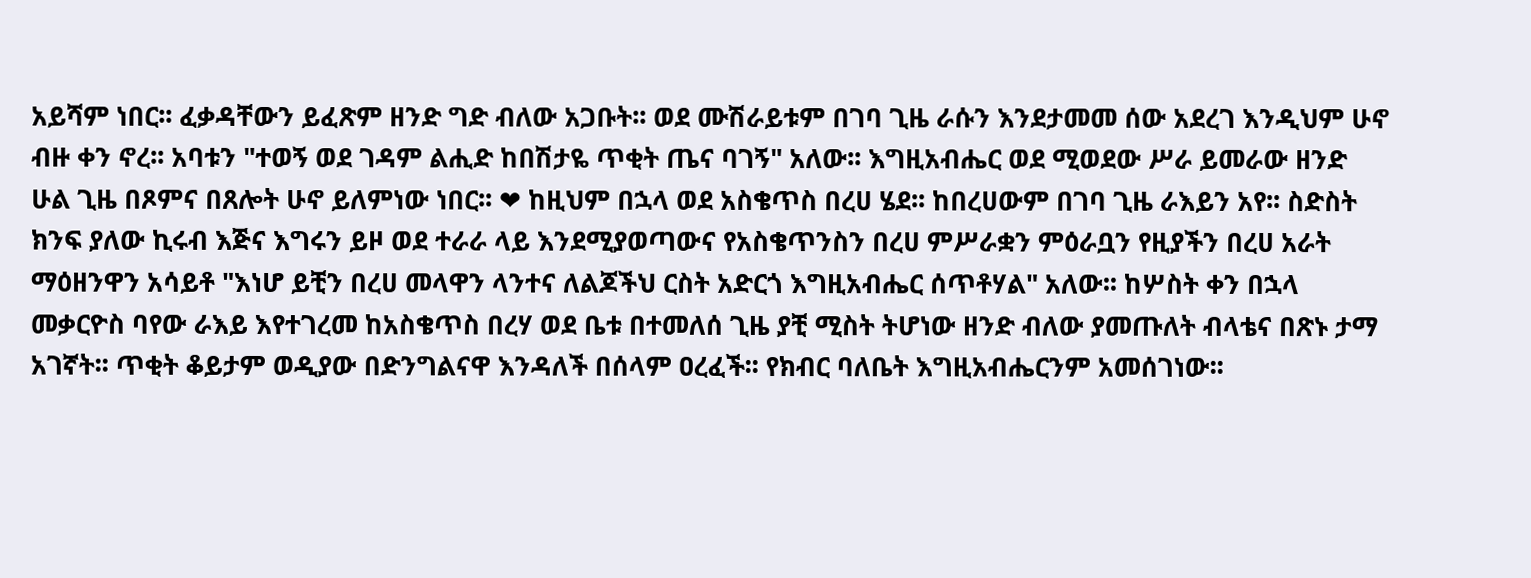አይሻም ነበር፡፡ ፈቃዳቸውን ይፈጽም ዘንድ ግድ ብለው አጋቡት፡፡ ወደ ሙሽራይቱም በገባ ጊዜ ራሱን እንደታመመ ሰው አደረገ እንዲህም ሁኖ ብዙ ቀን ኖረ፡፡ አባቱን "ተወኝ ወደ ገዳም ልሒድ ከበሽታዬ ጥቂት ጤና ባገኝ" አለው፡፡ እግዚአብሔር ወደ ሚወደው ሥራ ይመራው ዘንድ ሁል ጊዜ በጾምና በጸሎት ሁኖ ይለምነው ነበር፡፡ ❤ ከዚህም በኋላ ወደ አስቄጥስ በረሀ ሄደ፡፡ ከበረሀውም በገባ ጊዜ ራእይን አየ፡፡ ስድስት ክንፍ ያለው ኪሩብ እጅና እግሩን ይዞ ወደ ተራራ ላይ እንደሚያወጣውና የአስቄጥንስን በረሀ ምሥራቋን ምዕራቧን የዚያችን በረሀ አራት ማዕዘንዋን አሳይቶ "እነሆ ይቺን በረሀ መላዋን ላንተና ለልጆችህ ርስት አድርጎ እግዚአብሔር ሰጥቶሃል" አለው፡፡ ከሦስት ቀን በኋላ መቃርዮስ ባየው ራእይ እየተገረመ ከአስቄጥስ በረሃ ወደ ቤቱ በተመለሰ ጊዜ ያቺ ሚስት ትሆነው ዘንድ ብለው ያመጡለት ብላቴና በጽኑ ታማ አገኛት፡፡ ጥቂት ቆይታም ወዲያው በድንግልናዋ እንዳለች በሰላም ዐረፈች፡፡ የክብር ባለቤት እግዚአብሔርንም አመሰገነው፡፡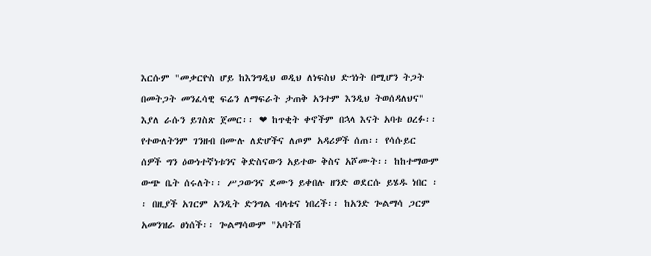እርሱም "መቃርዮስ ሆይ ከእንግዲህ ወዲህ ለነፍስህ ድኀነት በሚሆን ትጋት በመትጋት መንፈሳዊ ፍሬን ለማፍራት ታጠቅ አንተም እንዲህ ትወሰዳለህና" እያለ ራሱን ይገስጽ ጀመር፡፡ ❤ ከጥቂት ቀኖችም በኋላ እናት አባቱ ዐረፉ፡፡ የተውለትንም ገንዘብ በሙሉ ለድሆችና ለጦም አዳሪዎች ሰጠ፡፡ የሳሱይር ሰዎች ግን ዕውነተኛነቱንና ቅድስናውን አይተው ቅስና አሾሙት፡፡ ከከተማውም ውጭ ቤት ሰሩለት፡፡ ሥጋውንና ደሙን ይቀበሉ ዘንድ ወደርሱ ይሄዱ ነበር ፡፡ በዚያች አገርም አንዲት ድንግል ብላቴና ነበረች፡፡ ከአንድ ጐልማሳ ጋርም አመንዝራ ፀነሰች፡፡ ጐልማሳውም "አባትሽ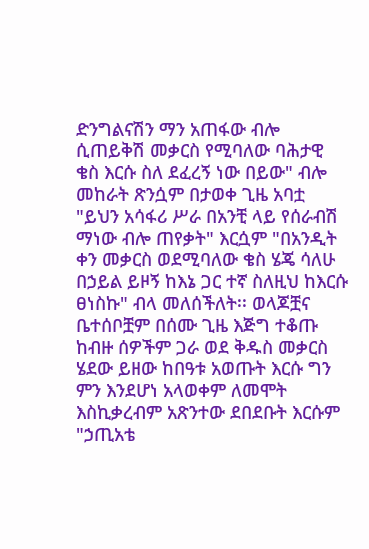ድንግልናሽን ማን አጠፋው ብሎ ሲጠይቅሽ መቃርስ የሚባለው ባሕታዊ ቄስ እርሱ ስለ ደፈረኝ ነው በይው" ብሎ መከራት ጽንሷም በታወቀ ጊዜ አባቷ "ይህን አሳፋሪ ሥራ በአንቺ ላይ የሰራብሽ ማነው ብሎ ጠየቃት" እርሷም "በአንዲት ቀን መቃርስ ወደሚባለው ቄስ ሄጄ ሳለሁ በኃይል ይዞኝ ከእኔ ጋር ተኛ ስለዚህ ከእርሱ ፀነስኩ" ብላ መለሰችለት፡፡ ወላጆቿና ቤተሰቦቿም በሰሙ ጊዜ እጅግ ተቆጡ ከብዙ ሰዎችም ጋራ ወደ ቅዱስ መቃርስ ሄደው ይዘው ከበዓቱ አወጡት እርሱ ግን ምን እንደሆነ አላወቀም ለመሞት እስኪቃረብም አጽንተው ደበደቡት እርሱም "ኃጢአቴ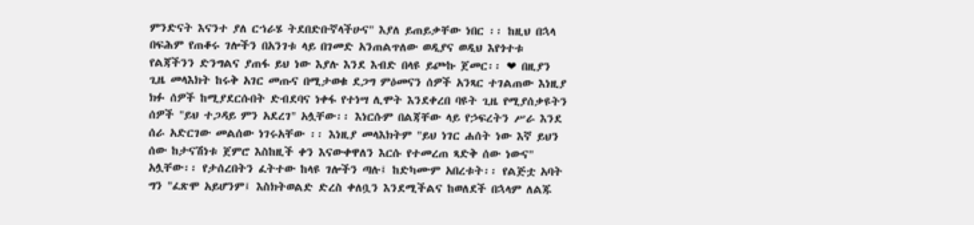ምንድናት እናንተ ያለ ርኀራሄ ትደበድቡኛላችሁና" እያለ ይጠይቃቸው ነበር ፡፡ ከዚህ በኋላ በፍሕም የጠቆሩ ገሎችን በአንገቱ ላይ በገመድ አንጠልጥለው ወዲያና ወዲህ እየጎተቱ የልጃችንን ድንግልና ያጠፋ ይህ ነው እያሉ እንደ እብድ በላዩ ይጮኩ ጀመር፡፡ ❤ በዚያን ጊዜ መላእክት ከሩቅ አገር መጡና በሚታወቁ ደጋግ ምዕመናን ሰዎች አንጻር ተገልጠው እነዚያ ክፉ ሰዎች ከሚያደርሱበት ድብደባና ነቀፋ የተነሣ ሊሞት እንደቀረበ ባዩት ጊዜ የሚያሰቃዩትን ሰዎች "ይህ ተጋዳይ ምን አደረገ" አሏቸው፡፡ እነርሱም በልጃቸው ላይ የኃፍረትን ሥራ እንደ ሰራ አድርገው መልሰው ነገሩአቸው ፡፡ እነዚያ መላእክትም "ይህ ነገር ሐሰት ነው እኛ ይህን ሰው ከታናሽነቱ ጀምሮ እስከዚች ቀን እናውቀዋለን እርሱ የተመረጠ ጻድቅ ሰው ነውና" አሏቸው፡፡ የታሰረበትን ፈትተው ከላዩ ገሎችን ጣሉ፤ ከድካሙም አበረቱት፡፡ የልጅቷ አባት ግን "ፈጽሞ አይሆንም፤ እስክትወልድ ድረስ ቀለቧን እንደሚችልና ከወለደች በኋላም ለልጁ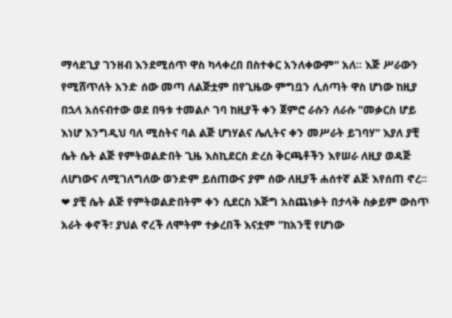ማሳደጊያ ገንዘብ እንደሚሰጥ ዋስ ካላቀረበ በስተቀር አንለቀውም" አለ፡፡ እጅ ሥራውን የሚሸጥለት አንድ ሰው መጣ ለልጅቷም በየጊዜው ምግቧን ሊሰጣት ዋስ ሆነው ከዚያ በኋላ አሰናብተው ወደ በዓቱ ተመልሶ ገባ ከዚያች ቀን ጀምሮ ራሱን ለራሱ "መቃርስ ሆይ እነሆ እንግዲህ ባለ ሚስትና ባል ልጅ ሆነሃልና ሌሊትና ቀን መሥራት ይገባሃ" እያለ ያቺ ሴት ሴት ልጅ የምትወልድበት ጊዜ እስኪደርስ ድረስ ቅርጫቶችን እየሠራ ለዚያ ወዳጅ ለሆነውና ለሚገለግለው ወንድም ይሰጠውና ያም ሰው ለዚያች ሐሰተኛ ልጅ እየሰጠ ኖረ፡፡ ❤ ያቺ ሴት ልጅ የምትወልድበትም ቀን ሲደርስ እጅግ አስጨነቃት በታላቅ ስቃይም ውስጥ አራት ቀኖች፣ ያህል ኖረች ለሞትም ተቃረበች እናቷም "ከአንቺ የሆነው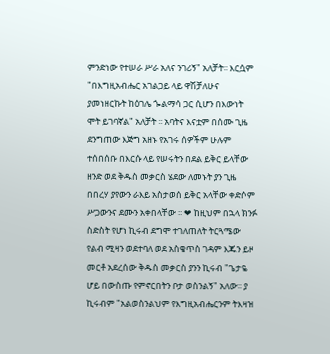ምንድነው የተሠራ ሥራ አለና ንገሪኝ" አለቻት፡፡ እርሷም "በእግዚአብሔር አገልጋይ ላይ ዋሽቻለሁና ያመነዘርኩት ከዕገሌ ጐልማሳ ጋር ሲሆን በእውነት ሞት ይገባኛል" አለቻት ፡፡ አባትና እናቷም በሰሙ ጊዜ ደንግጠው እጅግ አዘኑ የአገሩ ሰዎችም ሁሉም ተሰበሰቡ በእርሱ ላይ የሠሩትን በደል ይቅር ይላቸው ዘንድ ወደ ቅዱስ መቃርስ ሄደው ለመኑት ያን ጊዜ በበረሃ ያየውን ራእይ አስታወሰ ይቅር አላቸው ቀድሶም ሥጋውንና ደሙን አቀበላቸው ፡፡ ❤ ከዚህም በኋላ ክንፉ ስድስት የሆነ ኪሩብ ደግሞ ተገለጠለት ትርጓሜው የልብ ሚዛን ወደተባለ ወደ አስቄጥስ ገዳም እጁን ይዞ መርቶ አደረሰው ቅዱስ መቃርስ ያንን ኪሩብ "ጌታዬ ሆይ በውስጡ የምኖርበትን ቦታ ወስንልኝ" አለው፡፡ ያ ኪሩብም "አልወስንልህም የእግዚአብሔርንም ትእዛዝ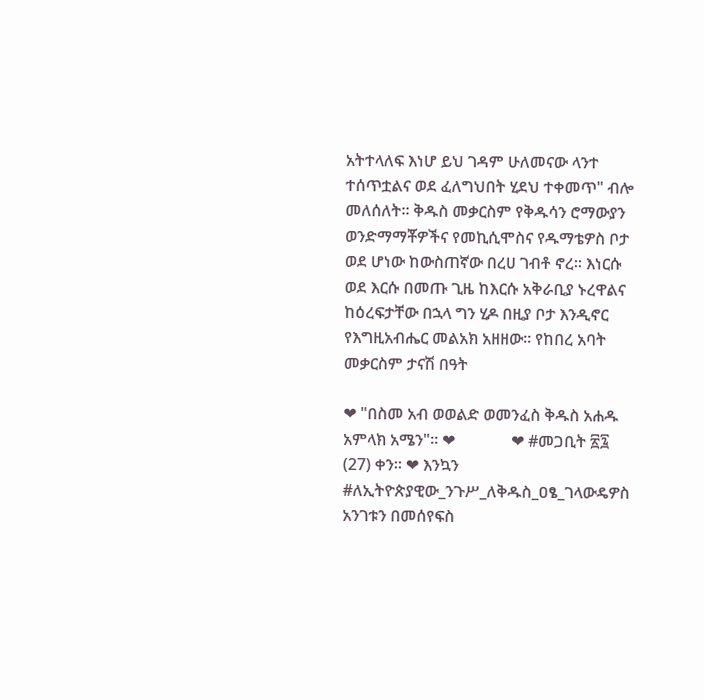አትተላለፍ እነሆ ይህ ገዳም ሁለመናው ላንተ ተሰጥቷልና ወደ ፈለግህበት ሂደህ ተቀመጥ" ብሎ መለሰለት፡፡ ቅዱስ መቃርስም የቅዱሳን ሮማውያን ወንድማማቾዎችና የመኪሲሞስና የዱማቴዎስ ቦታ ወደ ሆነው ከውስጠኛው በረሀ ገብቶ ኖረ፡፡ እነርሱ ወደ እርሱ በመጡ ጊዜ ከእርሱ አቅራቢያ ኑረዋልና ከዕረፍታቸው በኋላ ግን ሂዶ በዚያ ቦታ እንዲኖር የእግዚአብሔር መልአክ አዘዘው፡፡ የከበረ አባት መቃርስም ታናሽ በዓት

❤ "በስመ አብ ወወልድ ወመንፈስ ቅዱስ አሐዱ አምላክ አሜን"። ❤              ❤ #መጋቢት ፳፯ (27) ቀን። ❤ እንኳን #ለኢትዮጵያዊው_ንጉሥ_ለቅዱስ_ዐፄ_ገላውዴዎስ አንገቱን በመሰየፍስ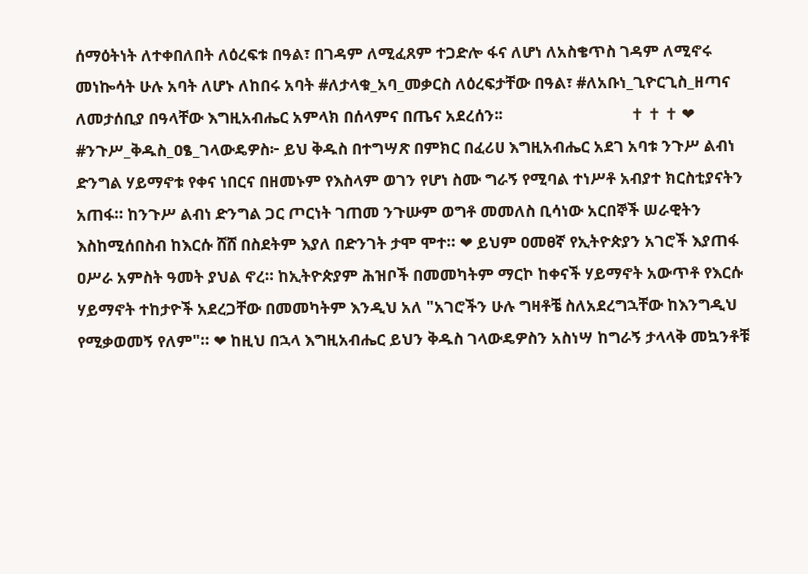ሰማዕትነት ለተቀበለበት ለዕረፍቱ በዓል፣ በገዳም ለሚፈጸም ተጋድሎ ፋና ለሆነ ለአስቄጥስ ገዳም ለሚኖሩ መነኰሳት ሁሉ አባት ለሆኑ ለከበሩ አባት #ለታላቁ_አባ_መቃርስ ለዕረፍታቸው በዓል፣ #ለአቡነ_ጊዮርጊስ_ዘጣና ለመታሰቢያ በዓላቸው እግዚአብሔር አምላክ በሰላምና በጤና አደረሰን፡፡                                ✝ ✝ ✝ ❤ #ንጉሥ_ቅዱስ_ዐፄ_ገላውዴዎስ፦ ይህ ቅዱስ በተግሣጽ በምክር በፈሪሀ እግዚአብሔር አደገ አባቱ ንጉሥ ልብነ ድንግል ሃይማኖቱ የቀና ነበርና በዘመኑም የእስላም ወገን የሆነ ስሙ ግራኝ የሚባል ተነሥቶ አብያተ ክርስቲያናትን አጠፋ። ከንጉሥ ልብነ ድንግል ጋር ጦርነት ገጠመ ንጉሡም ወግቶ መመለስ ቢሳነው አርበኞች ሠራዊትን እስከሚሰበስብ ከእርሱ ሸሸ በስደትም እያለ በድንገት ታሞ ሞተ። ❤ ይህም ዐመፀኛ የኢትዮጵያን አገሮች እያጠፋ ዐሥራ አምስት ዓመት ያህል ኖረ። ከኢትዮጵያም ሕዝቦች በመመካትም ማርኮ ከቀናች ሃይማኖት አውጥቶ የእርሱ ሃይማኖት ተከታዮች አደረጋቸው በመመካትም እንዲህ አለ "አገሮችን ሁሉ ግዛቶቼ ስለአደረግኋቸው ከእንግዲህ የሚቃወመኝ የለም"። ❤ ከዚህ በኋላ እግዚአብሔር ይህን ቅዱስ ገላውዴዎስን አስነሣ ከግራኝ ታላላቅ መኳንቶቹ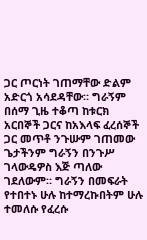ጋር ጦርነት ገጠማቸው ድልም አድርጎ አሳደዳቸው። ግራኝም በሰማ ጊዜ ተቆጣ ከቱርክ አርበኞች ጋርና ከአእላፍ ፈረሰኞች ጋር መጥቶ ንጉሡም ገጠመው ጌታችንም ግራኝን በንጉሥ ገላውዴዎስ እጅ ጣለው ገደለውም። ግራኝን በመፍራት የተበተኑ ሁሉ ከተማረኩበትም ሁሉ ተመለሱ የፈረሱ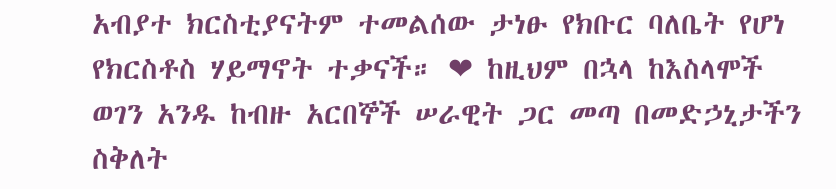አብያተ ክርስቲያናትም ተመልሰው ታነፁ የክቡር ባለቤት የሆነ የክርስቶስ ሃይማኖት ተቃናች። ❤ ከዚህም በኋላ ከእስላሞች ወገን አንዱ ከብዙ አርበኞች ሠራዊት ጋር መጣ በመድኃኒታችን ስቅለት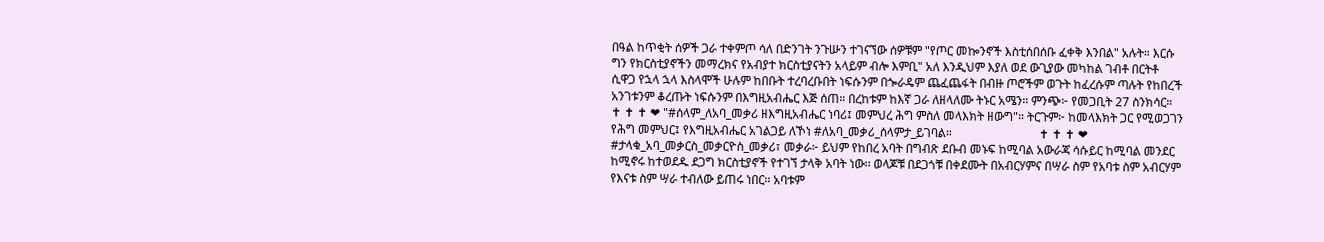በዓል ከጥቂት ሰዎች ጋራ ተቀምጦ ሳለ በድንገት ንጉሡን ተገናኘው ሰዎቹም "የጦር መኰንኖች እስቲሰበሰቡ ፈቀቅ እንበል" አሉት። እርሱ ግን የክርስቲያኖችን መማረክና የአብያተ ክርስቲያናትን አላይም ብሎ እምቢ" አለ እንዲህም እያለ ወደ ውጊያው መካከል ገብቶ በርትቶ ሲዋጋ የኋላ ኋላ እስላሞች ሁሉም ከበቡት ተረባረቡበት ነፍሱንም በጐራዴም ጨፈጨፋት በብዙ ጦሮችም ወጉት ከፈረሱም ጣሉት የከበረች አንገቱንም ቆረጡት ነፍሱንም በእግዚአብሔር እጅ ሰጠ። በረከቱም ከእኛ ጋራ ለዘላለሙ ትኑር አሜን። ምንጭ፦ የመጋቢት 27 ስንክሳር።                             ✝ ✝ ✝ ❤ "#ሰላም_ለአባ_መቃሪ ዘእግዚአብሔር ነባሪ፤ መምህረ ሕግ ምስለ መላእክት ዘውግ"። ትርጉም፦ ከመላእክት ጋር የሚወጋገን የሕግ መምህር፤ የእግዚአብሔር አገልጋይ ለኾነ #ለአባ_መቃሪ_ሰላምታ_ይገባል።                             ✝ ✝ ✝ ❤ #ታላቁ_አባ_መቃርስ_መቃርዮስ_መቃሪ፣ መቃራ፦ ይህም የከበረ አባት በግብጽ ደቡብ መኑፍ ከሚባል አውራጃ ሳሱይር ከሚባል መንደር ከሚኖሩ ከተወደዱ ደጋግ ክርስቲያኖች የተገኘ ታላቅ አባት ነው፡፡ ወላጆቹ በደጋጎቹ በቀደሙት በአብርሃምና በሣራ ስም የአባቱ ስም አብርሃም የእናቱ ስም ሣራ ተብለው ይጠሩ ነበር፡፡ አባቱም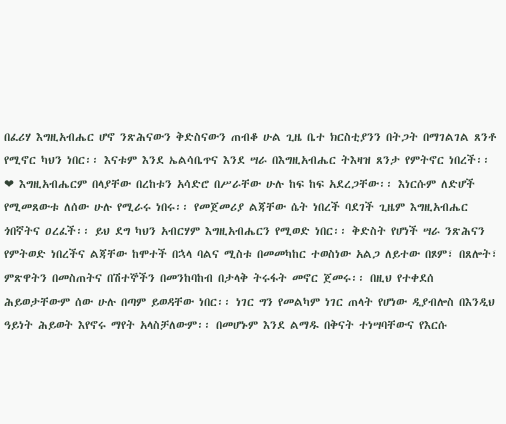በፈሪሃ እግዚአብሔር ሆኖ ንጽሕናውን ቅድስናውን ጠብቆ ሁል ጊዜ ቤተ ክርስቲያንን በትጋት በማገልገል ጸንቶ የሚኖር ካህን ነበር፡፡ እናቱም እንደ ኤልሳቤጥና እንደ ሣራ በእግዚአብሔር ትእዛዝ ጸንታ የምትኖር ነበረች፡፡ ❤ እግዚአብሔርም በላያቸው በረከቱን አሳድሮ በሥራቸው ሁሉ ከፍ ከፍ አደረጋቸው፡፡ እነርሱም ለድሆች የሚመጸውቱ ለሰው ሁሉ የሚራሩ ነበሩ፡፡ የመጀመሪያ ልጃቸው ሴት ነበረች ባደገች ጊዜም እግዚአብሔር ጎበኛትና ዐረፈች፡፡ ይህ ደግ ካህን አብርሃም እግዚአብሔርን የሚወድ ነበር፡፡ ቅድስት የሆነች ሣራ ንጽሕናን የምትወድ ነበረችና ልጃቸው ከሞተች በኋላ ባልና ሚስቱ በመመካከር ተወስነው አልጋ ለይተው በጾም፣ በጸሎት፣ ምጽዋትን በመስጠትና በሽተኞችን በመንከባከብ በታላቅ ትሩፋት መኖር ጀመሩ፡፡ በዚህ የተቀደሰ ሕይወታቸውም ሰው ሁሉ በጣም ይወዳቸው ነበር፡፡ ነገር ግን የመልካም ነገር ጠላት የሆነው ዲያብሎስ በእንዲህ ዓይነት ሕይወት እየኖሩ ማየት አላስቻለውም፡፡ በመሆኑም እንደ ልማዱ በቅናት ተነሣባቸውና የእርሱ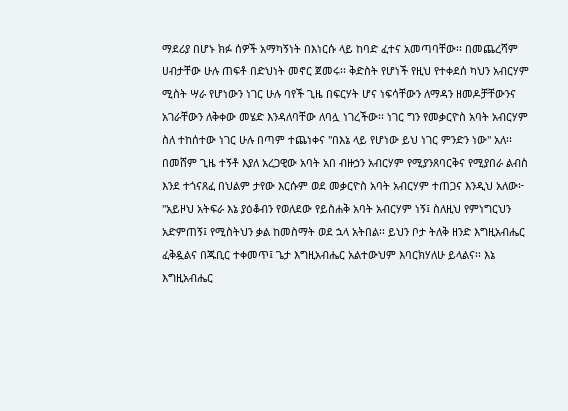ማደሪያ በሆኑ ክፉ ሰዎች አማካኝነት በእነርሱ ላይ ከባድ ፈተና አመጣባቸው፡፡ በመጨረሻም ሀብታቸው ሁሉ ጠፍቶ በድህነት መኖር ጀመሩ፡፡ ቅድስት የሆነች የዚህ የተቀደሰ ካህን አብርሃም ሚስት ሣራ የሆነውን ነገር ሁሉ ባየች ጊዜ በፍርሃት ሆና ነፍሳቸውን ለማዳን ዘመዶቻቸውንና አገራቸውን ለቅቀው መሄድ እንዳለባቸው ለባሏ ነገረችው፡፡ ነገር ግን የመቃርዮስ አባት አብርሃም ስለ ተከሰተው ነገር ሁሉ በጣም ተጨነቀና "በእኔ ላይ የሆነው ይህ ነገር ምንድን ነው" አለ፡፡ በመሸም ጊዜ ተኝቶ እያለ አረጋዊው አባት አበ ብዙኃን አብርሃም የሚያንጸባርቅና የሚያበራ ልብስ እንደ ተጎናጸፈ በህልም ታየው እርሱም ወደ መቃርዮስ አባት አብርሃም ተጠጋና እንዲህ አለው፦ "አይዞህ አትፍራ እኔ ያዕቆብን የወለደው የይስሐቅ አባት አብርሃም ነኝ፤ ስለዚህ የምነግርህን አድምጠኝ፤ የሚስትህን ቃል ከመስማት ወደ ኋላ አትበል፡፡ ይህን ቦታ ትለቅ ዘንድ እግዚአብሔር ፈቅዷልና በጁቢር ተቀመጥ፤ ጌታ እግዚአብሔር አልተውህም እባርክሃለሁ ይላልና፡፡ እኔ እግዚአብሔር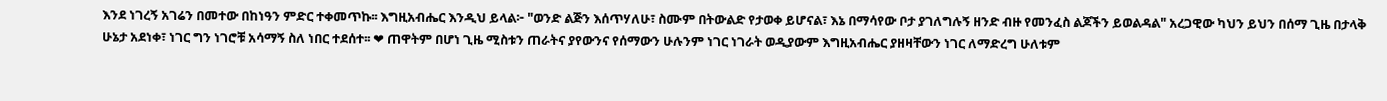እንደ ነገረኝ አገሬን በመተው በከነዓን ምድር ተቀመጥኩ፡፡ እግዚአብሔር እንዲህ ይላል፦ "ወንድ ልጅን እሰጥሃለሁ፣ ስሙም በትውልድ የታወቀ ይሆናል፣ እኔ በማሳየው ቦታ ያገለግሉኝ ዘንድ ብዙ የመንፈስ ልጆችን ይወልዳል" አረጋዊው ካህን ይህን በሰማ ጊዜ በታላቅ ሁኔታ አደነቀ፣ ነገር ግን ነገሮቹ አሳማኝ ስለ ነበር ተደሰተ፡፡ ❤ ጠዋትም በሆነ ጊዜ ሚስቱን ጠራትና ያየውንና የሰማውን ሁሉንም ነገር ነገራት ወዲያውም እግዚአብሔር ያዘዛቸውን ነገር ለማድረግ ሁለቱም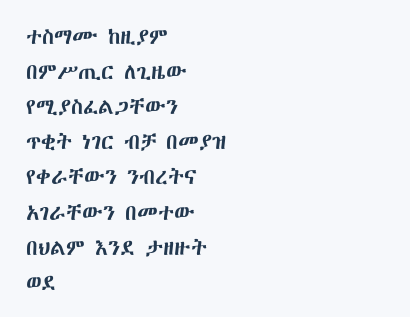ተስማሙ ከዚያም በምሥጢር ለጊዜው የሚያስፈልጋቸውን ጥቂት ነገር ብቻ በመያዝ የቀራቸውን ንብረትና አገራቸውን በመተው በህልም እንደ ታዘዙት ወደ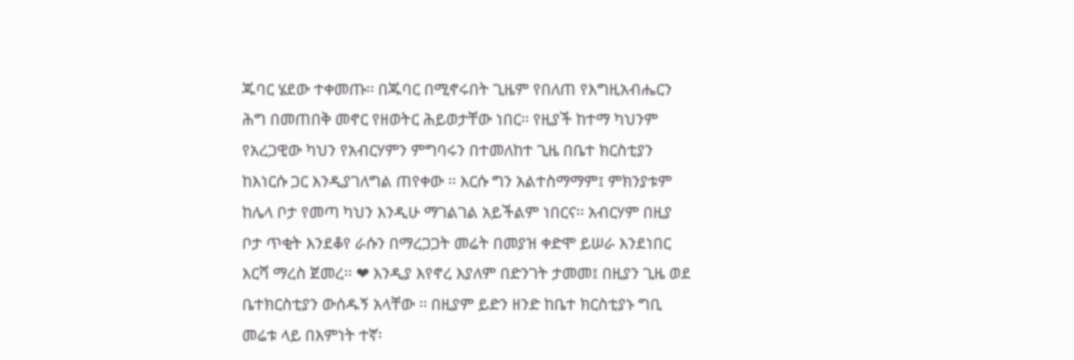ጁባር ሄደው ተቀመጡ፡፡ በጁባር በሚኖሩበት ጊዜም የበለጠ የእግዚአብሔርን ሕግ በመጠበቅ መኖር የዘወትር ሕይወታቸው ነበር፡፡ የዚያች ከተማ ካህንም የአረጋዊው ካህን የአብርሃምን ምግባሩን በተመለከተ ጊዜ በቤተ ክርስቲያን ከእነርሱ ጋር እንዲያገለግል ጠየቀው ፡፡ እርሱ ግን አልተስማማም፤ ምክንያቱም ከሌላ ቦታ የመጣ ካህን እንዲሁ ማገልገል አይችልም ነበርና፡፡ አብርሃም በዚያ ቦታ ጥቂት እንደቆየ ራሱን በማረጋጋት መሬት በመያዝ ቀድሞ ይሠራ እንደነበር እርሻ ማረስ ጀመረ፡፡ ❤ እንዲያ እየኖረ እያለም በድንገት ታመመ፤ በዚያን ጊዜ ወደ ቤተክርስቲያን ውሰዱኝ አላቸው ፡፡ በዚያም ይድን ዘንድ ከቤተ ክርስቲያኑ ግቢ መሬቱ ላይ በእምነት ተኛ፡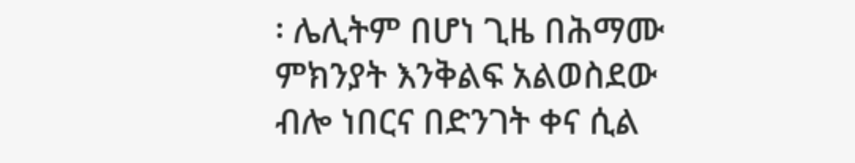፡ ሌሊትም በሆነ ጊዜ በሕማሙ ምክንያት እንቅልፍ አልወስደው ብሎ ነበርና በድንገት ቀና ሲል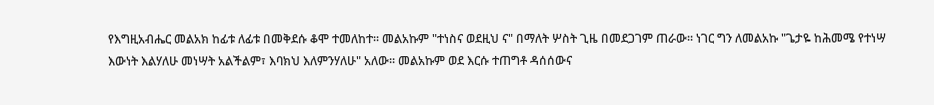የእግዚአብሔር መልአክ ከፊቱ ለፊቱ በመቅደሱ ቆሞ ተመለከተ፡፡ መልአኩም "ተነስና ወደዚህ ና" በማለት ሦስት ጊዜ በመደጋገም ጠራው። ነገር ግን ለመልአኩ "ጌታዬ ከሕመሜ የተነሣ እውነት እልሃለሁ መነሣት አልችልም፣ እባክህ እለምንሃለሁ" አለው፡፡ መልአኩም ወደ እርሱ ተጠግቶ ዳሰሰውና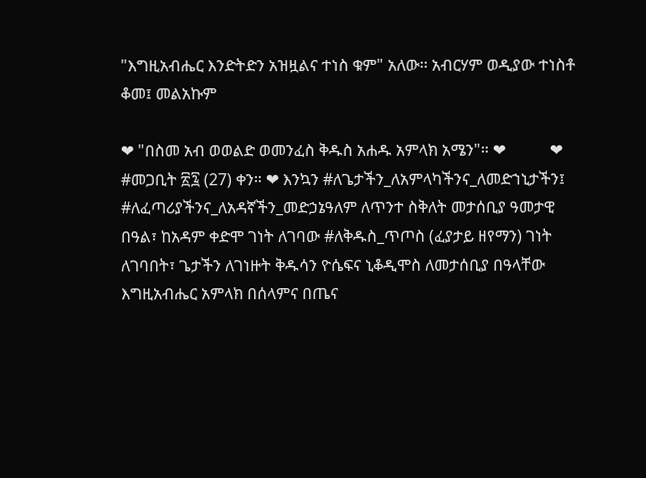"እግዚአብሔር እንድትድን አዝዟልና ተነስ ቁም" አለው፡፡ አብርሃም ወዲያው ተነስቶ ቆመ፤ መልአኩም

❤ "በስመ አብ ወወልድ ወመንፈስ ቅዱስ አሐዱ አምላክ አሜን"። ❤           ❤ #መጋቢት ፳፯ (27) ቀን። ❤ እንኳን #ለጌታችን_ለአምላካችንና_ለመድኀኒታችን፤ #ለፈጣሪያችንና_ለአዳኛችን_መድኃኔዓለም ለጥንተ ስቅለት መታሰቢያ ዓመታዊ በዓል፣ ከአዳም ቀድሞ ገነት ለገባው #ለቅዱስ_ጥጦስ (ፈያታይ ዘየማን) ገነት ለገባበት፣ ጌታችን ለገነዙት ቅዱሳን ዮሴፍና ኒቆዲሞስ ለመታሰቢያ በዓላቸው እግዚአብሔር አምላክ በሰላምና በጤና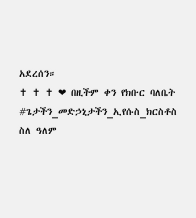አደረሰን።                                                    ✝ ✝ ✝ ❤ በዚችም ቀን የክቡር ባለቤት #ጌታችን_መድኃኒታችን_ኢየሱስ_ክርስቶስ ስለ ዓለም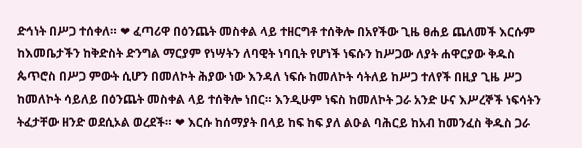ድኅነት በሥጋ ተሰቀለ። ❤ ፈጣሪዋ በዕንጨት መስቀል ላይ ተዘርግቶ ተሰቅሎ በአየችው ጊዜ ፀሐይ ጨለመች እርሱም ከእመቤታችን ከቅድስት ድንግል ማርያም የነሣትን ለባዊት ነባቢት የሆነች ነፍሱን ከሥጋው ለያት ሐዋርያው ቅዱስ ጴጥሮስ በሥጋ ምውት ሲሆን በመለኮት ሕያው ነው እንዳለ ነፍሱ ከመለኮት ሳትለይ ከሥጋ ተለየች በዚያ ጊዜ ሥጋ ከመለኮት ሳይለይ በዕንጨት መስቀል ላይ ተሰቅሎ ነበር። እንዲሁም ነፍስ ከመለኮት ጋራ አንድ ሁና እሥረኞች ነፍሳትን ትፈታቸው ዘንድ ወደሲኦል ወረደች። ❤ እርሱ ከሰማያት በላይ ከፍ ከፍ ያለ ልዑል ባሕርይ ከአብ ከመንፈስ ቅዱስ ጋራ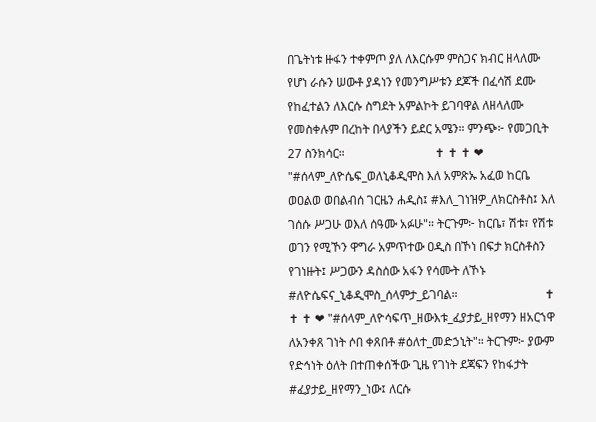በጌትነቱ ዙፋን ተቀምጦ ያለ ለእርሱም ምስጋና ክብር ዘላለሙ የሆነ ራሱን ሠውቶ ያዳነን የመንግሥቱን ደጆች በፈሳሽ ደሙ የከፈተልን ለእርሱ ስግደት አምልኮት ይገባዋል ለዘላለሙ የመስቀሉም በረከት በላያችን ይደር አሜን። ምንጭ፦ የመጋቢት 27 ስንክሳር።                              ✝ ✝ ✝ ❤ "#ሰላም_ለዮሴፍ_ወለኒቆዲሞስ እለ አምጽኡ አፈወ ከርቤ ወዐልወ ወበልብሰ ገርዜን ሐዲስ፤ #እለ_ገነዝዎ_ለክርስቶስ፤ እለ ገሰሱ ሥጋሁ ወእለ ሰዓሙ አፉሁ"። ትርጉም፦ ከርቤ፣ ሽቱ፣ የሽቱ ወገን የሚኾን ዋግራ አምጥተው ዐዲስ በኾነ በፍታ ክርስቶስን የገነዙት፤ ሥጋውን ዳስሰው አፋን የሳሙት ለኾኑ #ለዮሴፍና_ኒቆዲሞስ_ሰላምታ_ይገባል።                             ✝ ✝ ✝ ❤ "#ሰላም_ለዮሳፍጥ_ዘውእቱ_ፈያታይ_ዘየማን ዘአርኀዋ ለአንቀጸ ገነት ሶበ ቀጸበቶ #ዕለተ_መድኃኒት"። ትርጉም፦ ያውም የድኅነት ዕለት በተጠቀሰችው ጊዜ የገነት ደጃፍን የከፋታት #ፈያታይ_ዘየማን_ነው፤ ለርሱ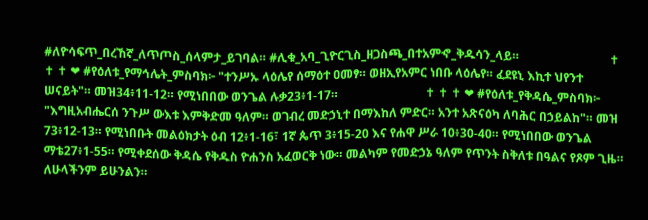#ለዮሳፍጥ_በረኸኛ_ለጥጦስ_ሰላምታ_ይገባል። #ሊቁ_አባ_ጊዮርጊስ_ዘጋስጫ_በተአምኆ_ቅዱሳን_ላይ።                              ✝ ✝ ✝ ❤ #የዕለቱ_የማኅሌት_ምስባክ፦ "ተንሥኡ ላዕሌየ ሰማዕተ ዐመፃ። ወዘኢየአምር ነበቡ ላዕሌየ። ፈደዩኒ እኪተ ህየንተ ሠናይት"። መዝ34፥11-12። የሚነበበው ወንጌል ሉቃ23፥1-17።                             ✝ ✝ ✝ ❤ #የዕለቱ_የቅዳሴ_ምስባክ፦ "እግዚአብሔርሰ ንጉሥ ውእቱ እምቅድመ ዓለም። ወገብረ መድኃኒተ በማእከለ ምድር። አንተ አጽናዕካ ለባሕር በኃይልከ"። መዝ 73፥12-13። የሚነበቡት መልዕክታት ዕብ 12፥1-16፣ 1ኛ ጴጥ 3፥15-20 እና የሐዋ ሥራ 10፥30-40። የሚነበበው ወንጌል ማቴ27፥1-55። የሚቀደሰው ቅዳሴ የቅዱስ ዮሐንስ አፈወርቅ ነው። መልካም የመድኃኔ ዓለም የጥንት ስቅለቱ በዓልና የጾም ጊዜ። ለሁላችንም ይሁንልን።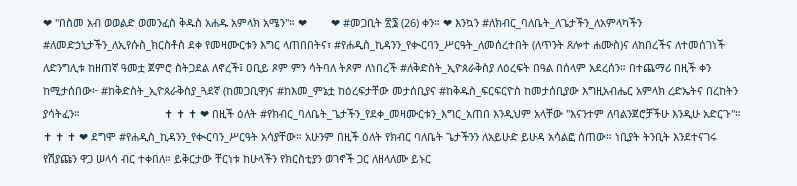❤ "በስመ አብ ወወልድ ወመንፈስ ቅዱስ አሐዱ አምላክ አሜን"። ❤        ❤ #መጋቢት ፳፮ (26) ቀን። ❤ እንኳን #ለክብር_ባለቤት_ለጌታችን_ለአምላካችን #ለመድኃኒታችን_ለኢየሱስ_ክርስቶስ ደቀ የመዛሙርቱን እግር ላጠበበትና፣ #የሐዲስ_ኪዳንን_የቊርባን_ሥርዓት_ለመሰረተበት (ለጥንት ጸሎተ ሐሙስ)ና ለከበረችና ለተመሰገነች ለድንግሊቱ ከዘጠኛ ዓመቷ ጀምሮ ስትጋደል ለኖረች፤ ዐቢይ ጾም ምን ሳትባለ ትጾም ለነበረች #ለቅድስት_ኢዮጰራቅስያ ለዕረፍት በዓል በሰላም አደረሰን። በተጨማሪ በዚች ቀን ከሚታሰበው፦ #ከቅድስት_ኢዮጰራቅስያ_ጓደኛ (ከመጋቢዋ)ና #ከእመ_ምኔቷ ከዕረፍታቸው መታሰቢያና #ከቅዱስ_ፍርፍርዮስ ከመታሰቢያው እግዚአብሔር አምላክ ረድኤትና በረከትን ያሳትፈን።                            ✝ ✝ ✝ ❤ በዚች ዕለት #የክብር_ባለቤት_ጌታችን_የደቀ_መዛሙርቱን_እግር_አጠበ እንዲህም አላቸው "እናንተም ለባልንጀሮቻችሁ እንዲሁ አድርጉ"።                            ✝ ✝ ✝ ❤ ደግሞ #የሐዲስ_ኪዳንን_የቊርባን_ሥርዓት አሳያቸው። አሁንም በዚች ዕለት የክብር ባለቤት ጌታችንን ለአይሁድ ይሁዳ አሳልፎ ሰጠው። ነቢያት ትንቢት እንደተናገሩ የሽያጩን ዋጋ ሠላሳ ብር ተቀበለ። ይቅርታው ቸርነቱ ከሁላችን የክርስቲያን ወገኖች ጋር ለዘላለሙ ይኑር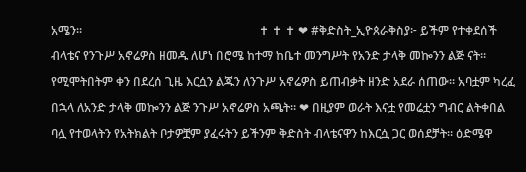አሜን።                                                           ✝ ✝ ✝ ❤ #ቅድስት_ኢዮጰራቅስያ፦ ይችም የተቀደሰች ብላቴና የንጉሥ አኖሬዎስ ዘመዱ ለሆነ በሮሜ ከተማ ከቤተ መንግሥት የአንድ ታላቅ መኰንን ልጅ ናት። የሚሞትበትም ቀን በደረሰ ጊዜ እርሷን ልጁን ለንጉሥ አኖሬዎስ ይጠብቃት ዘንድ አደራ ሰጠው። አባቷም ካረፈ በኋላ ለአንድ ታላቅ መኰንን ልጅ ንጉሥ አኖሬዎስ አጫት። ❤ በዚያም ወራት እናቷ የመሬቷን ግብር ልትቀበል ባሏ የተወላትን የአትክልት ቦታዎቿም ያፈሩትን ይችንም ቅድስት ብላቴናዋን ከእርሷ ጋር ወሰደቻት። ዕድሜዋ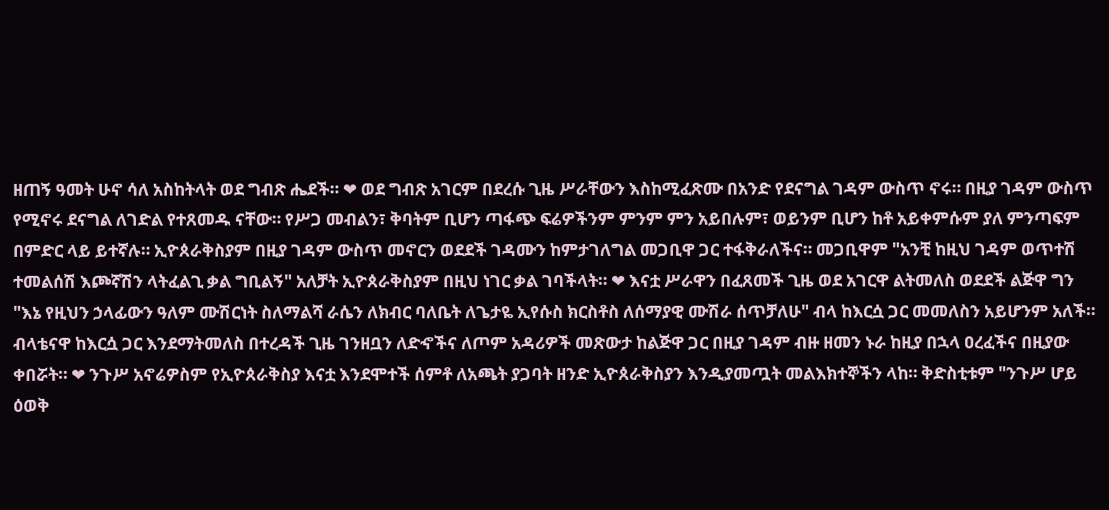ዘጠኝ ዓመት ሁኖ ሳለ አስከትላት ወደ ግብጽ ሔደች። ❤ ወደ ግብጽ አገርም በደረሱ ጊዜ ሥራቸውን እስከሚፈጽሙ በአንድ የደናግል ገዳም ውስጥ ኖሩ። በዚያ ገዳም ውስጥ የሚኖሩ ደናግል ለገድል የተጸመዱ ናቸው። የሥጋ መብልን፣ ቅባትም ቢሆን ጣፋጭ ፍሬዎችንም ምንም ምን አይበሉም፣ ወይንም ቢሆን ከቶ አይቀምሱም ያለ ምንጣፍም በምድር ላይ ይተኛሉ። ኢዮጰራቅስያም በዚያ ገዳም ውስጥ መኖርን ወደደች ገዳሙን ከምታገለግል መጋቢዋ ጋር ተፋቅራለችና። መጋቢዋም "አንቺ ከዚህ ገዳም ወጥተሽ ተመልሰሽ እጮኛሽን ላትፈልጊ ቃል ግቢልኝ" አለቻት ኢዮጰራቅስያም በዚህ ነገር ቃል ገባችላት። ❤ እናቷ ሥራዋን በፈጸመች ጊዜ ወደ አገርዋ ልትመለስ ወደደች ልጅዋ ግን "እኔ የዚህን ኃላፊውን ዓለም ሙሽርነት ስለማልሻ ራሴን ለክብር ባለቤት ለጌታዬ ኢየሱስ ክርስቶስ ለሰማያዊ ሙሽራ ሰጥቻለሁ" ብላ ከእርሷ ጋር መመለስን አይሆንም አለች። ብላቴናዋ ከእርሷ ጋር እንደማትመለስ በተረዳች ጊዜ ገንዘቧን ለድኆችና ለጦም አዳሪዎች መጽውታ ከልጅዋ ጋር በዚያ ገዳም ብዙ ዘመን ኑራ ከዚያ በኋላ ዐረፈችና በዚያው ቀበሯት። ❤ ንጉሥ አኖሬዎስም የኢዮጰራቅስያ እናቷ እንደሞተች ሰምቶ ለአጫት ያጋባት ዘንድ ኢዮጰራቅስያን እንዲያመጧት መልእክተኞችን ላከ። ቅድስቲቱም "ንጉሥ ሆይ ዕወቅ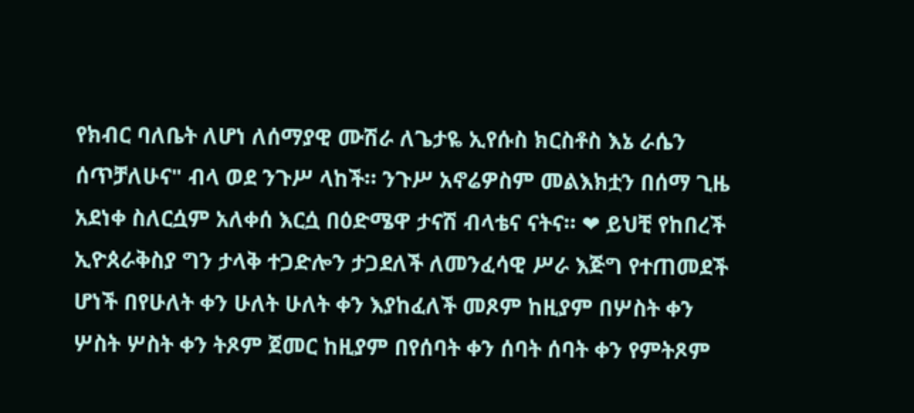የክብር ባለቤት ለሆነ ለሰማያዊ ሙሽራ ለጌታዬ ኢየሱስ ክርስቶስ እኔ ራሴን ሰጥቻለሁና" ብላ ወደ ንጉሥ ላከች። ንጉሥ አኖሬዎስም መልእክቷን በሰማ ጊዜ አደነቀ ስለርሷም አለቀሰ እርሷ በዕድሜዋ ታናሽ ብላቴና ናትና። ❤ ይህቺ የከበረች ኢዮጰራቅስያ ግን ታላቅ ተጋድሎን ታጋደለች ለመንፈሳዊ ሥራ እጅግ የተጠመደች ሆነች በየሁለት ቀን ሁለት ሁለት ቀን እያከፈለች መጾም ከዚያም በሦስት ቀን ሦስት ሦስት ቀን ትጾም ጀመር ከዚያም በየሰባት ቀን ሰባት ሰባት ቀን የምትጾም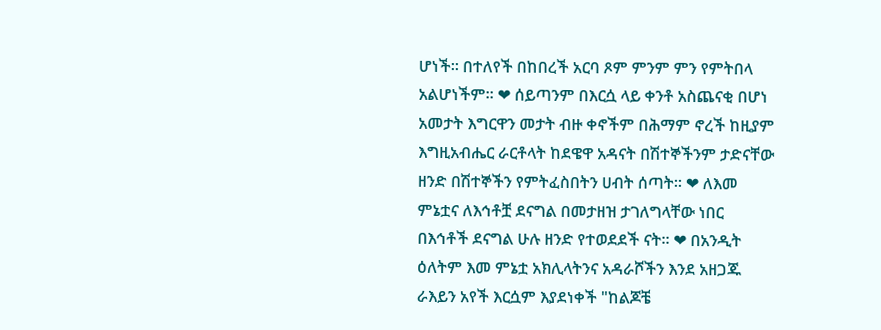ሆነች። በተለየች በከበረች አርባ ጾም ምንም ምን የምትበላ አልሆነችም። ❤ ሰይጣንም በእርሷ ላይ ቀንቶ አስጨናቂ በሆነ አመታት እግርዋን መታት ብዙ ቀኖችም በሕማም ኖረች ከዚያም እግዚአብሔር ራርቶላት ከደዌዋ አዳናት በሽተኞችንም ታድናቸው ዘንድ በሽተኞችን የምትፈስበትን ሀብት ሰጣት። ❤ ለእመ ምኔቷና ለእኅቶቿ ደናግል በመታዘዝ ታገለግላቸው ነበር በእኅቶች ደናግል ሁሉ ዘንድ የተወደደች ናት። ❤ በአንዲት ዕለትም እመ ምኔቷ አክሊላትንና አዳራሾችን እንደ አዘጋጁ ራእይን አየች እርሷም እያደነቀች "ከልጆቼ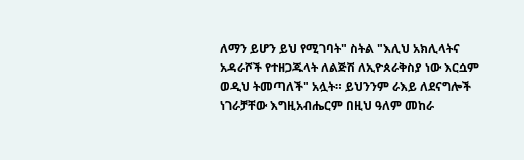ለማን ይሆን ይህ የሚገባት" ስትል "እሊህ አክሊላትና አዳራሾች የተዘጋጁላት ለልጅሽ ለኢዮጰራቅስያ ነው እርሷም ወዲህ ትመጣለች" አሏት። ይህንንም ራእይ ለደናግሎች ነገራቻቸው እግዚአብሔርም በዚህ ዓለም መከራ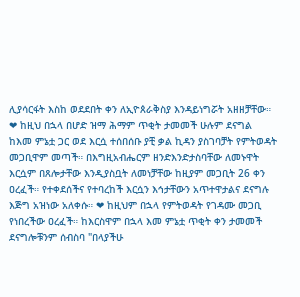ሊያሳርፋት እስከ ወደደበት ቀን ለኢዮጰራቅስያ እንዳይነግሯት አዘዘቻቸው። ❤ ከዚህ በኋላ በሆድ ዝማ ሕማም ጥቂት ታመመች ሁሉም ደናግል ከእመ ምኔቷ ጋር ወደ እርሷ ተሰበሰቡ ያቺ ቃል ኪዳን ያስገባቻት የምትወዳት መጋቢዋም መጣች። በእግዚአብሔርም ዘንድእንድታስባቸው ለመኑዋት እርሷም በጸሎታቸው እንዲያስቧት ለመነቻቸው ከዚያም መጋቢት 26 ቀን ዐረፈች። የተቀደሰችና የተባረከች እርሷን እኅታቸውን አጥተዋታልና ደናግሉ እጅግ አዝነው አለቀሱ። ❤ ከዚህም በኋላ የምትወዳት የገዳሙ መጋቢ የነበረችው ዐረፈች። ከእርስዋም በኋላ እመ ምኔቷ ጥቂት ቀን ታመመች ደናግሎቹንም ሰብስባ "በላያችሁ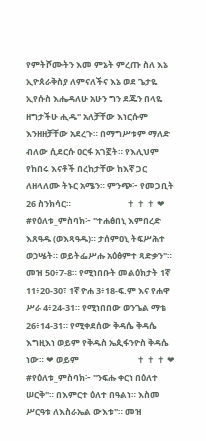የምትሾሙትን እመ ምኔት ምረጡ ስለ እኔ ኢዮጰራቅስያ ለምናለችና እኔ ወደ ጌታዬ ኢየሱስ እሔዳለሁ አሁን ግን ደጁን በላዬ ዘግታችሁ ሒዱ" አለቻቸው እነርሱም እንዘዘቻቸው አደረጉ። በማግሥቱም ማለድ ብለው ሲደርሱ ዐርፋ አገኟት። የእሊህም የከበሩ እናቶች በረከታቸው ከእኛ ጋር ለዘላለሙ ትኑር አሜን። ምንጭ፦ የመጋቢት 26 ስንክሳር።                            ✝ ✝ ✝ ❤ #የዕለቱ_ምስባክ፦ "ተሐፅበኒ እምበረድ እጸዓዱ (ወእጻዓዱ)። ታሰምዐኒ ትፍሥሕተ ወኃሤት። ወይትፌሥሑ አዕፅምተ ጻድቃን"። መዝ 50፥7-8። የሚነበቡት መልዕክታት 1ኛ 11፥20-30፣ 1ኛ ዮሐ 3፥18-ፍ.ም እና የሐዋ ሥራ 4፥24-31። የሚነበበው ወንጌል ማቴ 26፥14-31። የሚቀደሰው ቅዳሴ ቅዳሴ እግዚእነ ወይም የቅዱስ ኤጲፋንዮስ ቅዳሴ ነው። ❤ ወይም                             ✝ ✝ ✝ ❤ #የዕለቱ_ምስባክ፦ "ንፍሑ ቀርነ በዕለተ ሠርቅ"። በእምርተ ዕለተ በዓልነ። እስመ ሥርዓቱ ለእስራኤል ውእቱ"። መዝ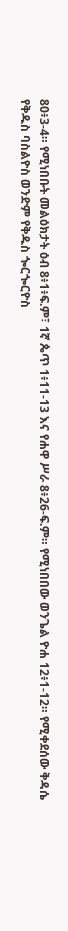80፥3-4። የሚነበቡት መልዕክታት ዕብ 8፥1፥ፍ.ም፣ 1ኛ ጴጥ 1፥11-13 እና የሐዋ ሥራ 8፥26-ፍ.ም። የሚነበበው ወንጌል ዮሐ 12፥1-12። የሚቀደሰው ቅዳሴ የቅዱስ ባስልዮስ ወንድም የቅዱስ ጐርጐርዮስ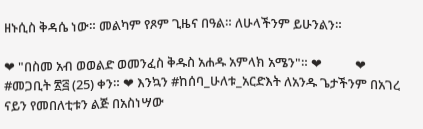ዘኑሲስ ቅዳሴ ነው። መልካም የጾም ጊዜና በዓል። ለሁላችንም ይሁንልን።

❤ "በስመ አብ ወወልድ ወመንፈስ ቅዱስ አሐዱ አምላክ አሜን"። ❤           ❤ #መጋቢት ፳፭ (25) ቀን። ❤ እንኳን #ከሰባ_ሁለቱ_አርድእት ለአንዱ ጌታችንም በአገረ ናይን የመበለቲቱን ልጅ በአስነሣው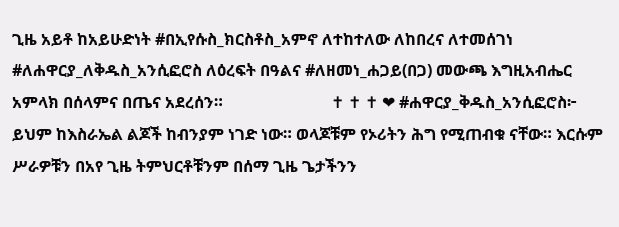ጊዜ አይቶ ከአይሁድነት #በኢየሱስ_ክርስቶስ_አምኖ ለተከተለው ለከበረና ለተመሰገነ #ለሐዋርያ_ለቅዱስ_አንሲፎሮስ ለዕረፍት በዓልና #ለዘመነ_ሐጋይ(በጋ) መውጫ እግዚአብሔር አምላክ በሰላምና በጤና አደረሰን።                           ✝ ✝ ✝ ❤ #ሐዋርያ_ቅዱስ_አንሲፎሮስ፦ ይህም ከእስራኤል ልጆች ከብንያም ነገድ ነው። ወላጆቹም የኦሪትን ሕግ የሚጠብቁ ናቸው። እርሱም ሥራዎቹን በአየ ጊዜ ትምህርቶቹንም በሰማ ጊዜ ጌታችንን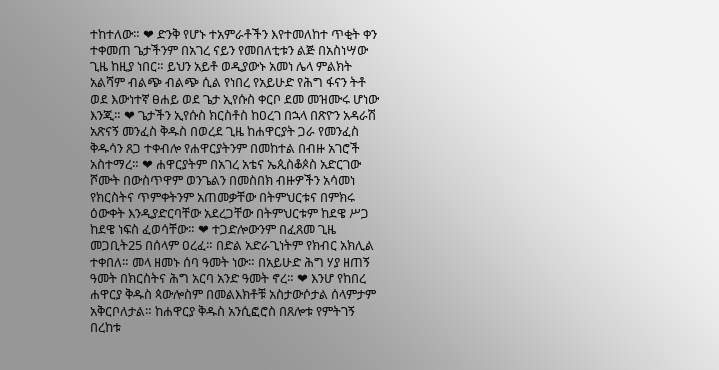ተከተለው። ❤ ድንቅ የሆኑ ተአምራቶችን እየተመለከተ ጥቂት ቀን ተቀመጠ ጌታችንም በአገረ ናይን የመበለቲቱን ልጅ በአስነሣው ጊዜ ከዚያ ነበር። ይህን አይቶ ወዲያውኑ አመነ ሌላ ምልክት አልሻም ብልጭ ብልጭ ሲል የነበረ የአይሁድ የሕግ ፋናን ትቶ ወደ እውነተኛ ፀሐይ ወደ ጌታ ኢየሱስ ቀርቦ ደመ መዝሙሩ ሆነው እንጂ። ❤ ጌታችን ኢየሱስ ክርስቶስ ከዐረገ በኋላ በጽዮን አዳራሽ አጽናኝ መንፈስ ቅዱስ በወረደ ጊዜ ከሐዋርያት ጋራ የመንፈስ ቅዱሳን ጸጋ ተቀብሎ የሐዋርያትንም በመከተል በብዙ አገሮች አስተማረ። ❤ ሐዋርያትም በአገረ አቴና ኤጲስቆጶስ አድርገው ሾሙት በውስጥዋም ወንጌልን በመስበክ ብዙዎችን አሳመነ የክርስትና ጥምቀትንም አጠመቃቸው በትምህርቱና በምክሩ ዕውቀት እንዲያድርባቸው አደረጋቸው በትምህርቱም ከደዌ ሥጋ ከደዌ ነፍስ ፈወሳቸው። ❤ ተጋድሎውንም በፈጸመ ጊዜ መጋቢት25 በሰላም ዐረፈ። በድል አድራጊነትም የክብር አክሊል ተቀበለ። መላ ዘመኑ ሰባ ዓመት ነው። በአይሁድ ሕግ ሃያ ዘጠኝ ዓመት በክርስትና ሕግ አርባ አንድ ዓመት ኖረ። ❤ እንሆ የከበረ ሐዋርያ ቅዱስ ጳውሎስም በመልእክቶቹ አስታውሶታል ሰላምታም አቅርቦለታል። ከሐዋርያ ቅዱስ አንሲፎሮስ በጸሎቱ የምትገኝ በረከቱ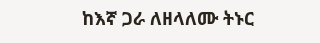ከእኛ ጋራ ለዘላለሙ ትኑር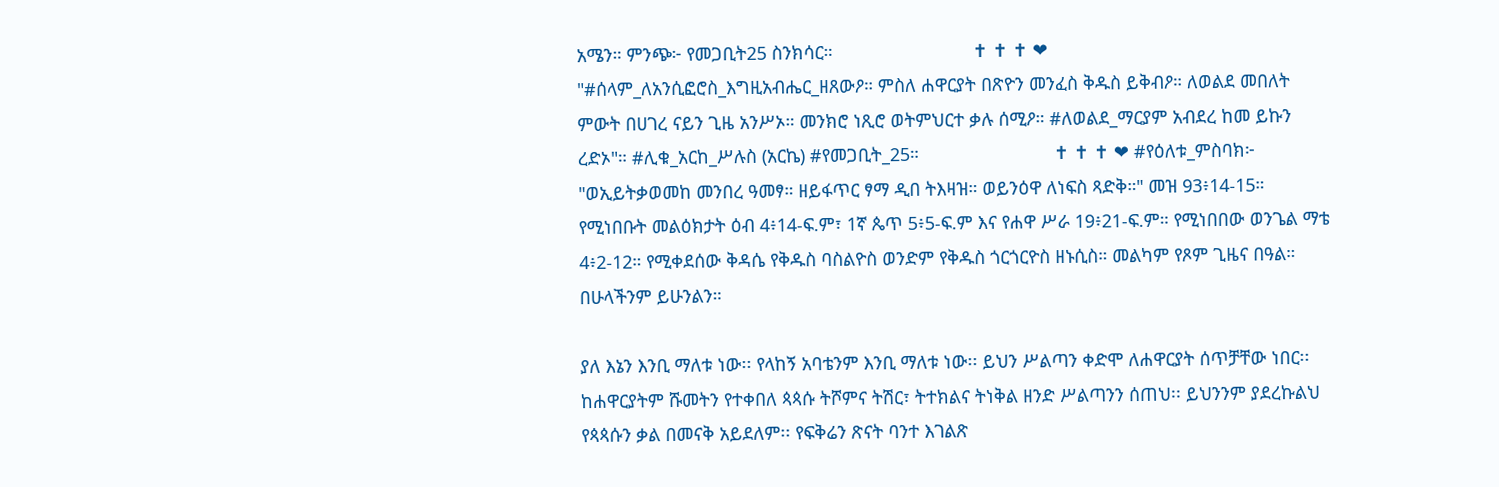አሜን። ምንጭ፦ የመጋቢት25 ስንክሳር።                            ✝ ✝ ✝ ❤ "#ሰላም_ለአንሲፎሮስ_እግዚአብሔር_ዘጸውዖ። ምስለ ሐዋርያት በጽዮን መንፈስ ቅዱስ ይቅብዖ። ለወልደ መበለት ምውት በሀገረ ናይን ጊዜ አንሥኦ። መንክሮ ነጺሮ ወትምህርተ ቃሉ ሰሚዖ። #ለወልደ_ማርያም አብደረ ከመ ይኩን ረድኦ"። #ሊቁ_አርከ_ሥሉስ (አርኬ) #የመጋቢት_25።                           ✝ ✝ ✝ ❤ #የዕለቱ_ምስባክ፦ "ወኢይትቃወመከ መንበረ ዓመፃ። ዘይፋጥር ፃማ ዲበ ትእዛዝ። ወይንዕዋ ለነፍስ ጻድቅ።" መዝ 93፥14-15። የሚነበቡት መልዕክታት ዕብ 4፥14-ፍ.ም፣ 1ኛ ጴጥ 5፥5-ፍ.ም እና የሐዋ ሥራ 19፥21-ፍ.ም። የሚነበበው ወንጌል ማቴ 4፥2-12። የሚቀደሰው ቅዳሴ የቅዱስ ባስልዮስ ወንድም የቅዱስ ጎርጎርዮስ ዘኑሲስ። መልካም የጾም ጊዜና በዓል። በሁላችንም ይሁንልን።

ያለ እኔን እንቢ ማለቱ ነው፡፡ የላከኝ አባቴንም እንቢ ማለቱ ነው፡፡ ይህን ሥልጣን ቀድሞ ለሐዋርያት ሰጥቻቸው ነበር፡፡ ከሐዋርያትም ሹመትን የተቀበለ ጳጳሱ ትሾምና ትሽር፣ ትተክልና ትነቅል ዘንድ ሥልጣንን ሰጠህ፡፡ ይህንንም ያደረኩልህ የጳጳሱን ቃል በመናቅ አይደለም፡፡ የፍቅሬን ጽናት ባንተ እገልጽ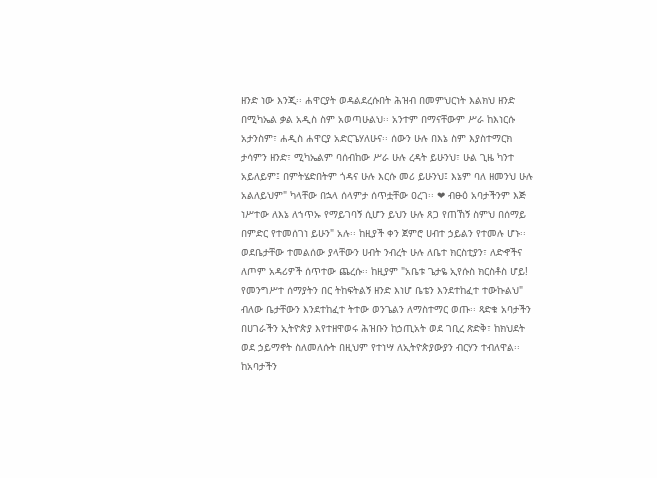ዘንድ ነው እንጂ፡፡ ሐዋርያት ወዳልደረሱበት ሕዝብ በመምህርነት እልክህ ዘንድ በሚካኤል ቃል አዲስ ስም አወጣሁልህ፡፡ አንተም በማናቸውም ሥራ ከእነርሱ አታንስም፣ ሐዲስ ሐዋርያ አድርጌሃለሁና፡፡ ሰውን ሁሉ በእኔ ስም እያስተማርክ ታሳምን ዘንድ፣ ሚካኤልም ባሰብከው ሥራ ሁሉ ረዳት ይሁንህ፣ ሁል ጊዜ ካንተ አይለይም፤ በምትሄድበትም ጎዳና ሁሉ እርሱ መሪ ይሁንህ፤ እኔም ባለ ዘመንህ ሁሉ አልለይህም" ካላቸው በኋላ ሰላምታ ሰጥቷቸው ዐረገ፡፡ ❤ ብፁዕ አባታችንም እጅ ነሥተው ለእኔ ለኀጥኡ የማይገባኝ ሲሆን ይህን ሁሉ ጸጋ የጠኸኝ ስምህ በሰማይ በምድር የተመሰገነ ይሁን" አሉ፡፡ ከዚያች ቀን ጀምሮ ሀብተ ኃይልን የተመሉ ሆኑ፡፡ ወደቤታቸው ተመልሰው ያላቸውን ሀብት ንብረት ሁሉ ለቤተ ክርስቲያን፣ ለድኆችና ለጦም አዳሪዎች ሰጥተው ጨረሱ፡፡ ከዚያም "አቤቱ ጌታዬ ኢየሱስ ክርስቶስ ሆይ! የመንግሥተ ሰማያትን በር ትከፍትልኝ ዘንድ እነሆ ቤቴን እንደተከፈተ ተውኩልህ" ብለው ቤታቸውን እንደተከፈተ ትተው ወንጌልን ለማስተማር ወጡ፡፡ ጻድቁ አባታችን በሀገራችን ኢትዮጵያ እየተዘዋወሩ ሕዝቡን ከኃጢአት ወደ ገቢረ ጽድቅ፣ ከክህደት ወደ ኃይማኖት ስለመለሱት በዚህም የተነሣ ለኢትዮጵያውያን ብርሃን ተብለዋል፡፡ ከአባታችን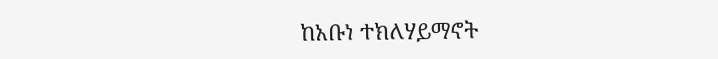ከአቡነ ተክለሃይማኖት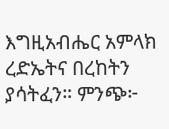እግዚአብሔር አምላክ ረድኤትና በረከትን ያሳትፈን። ምንጭ፦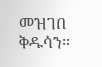መዝገበ ቅዱሳን።